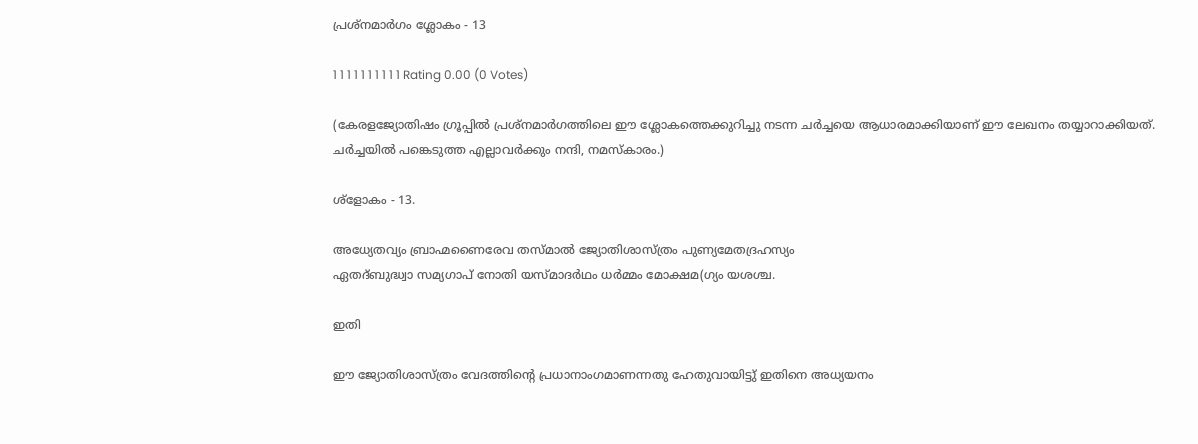പ്രശ്നമാര്‍ഗം ശ്ലോകം - 13

1 1 1 1 1 1 1 1 1 1 Rating 0.00 (0 Votes)

(കേരളജ്യോതിഷം ഗ്രൂപ്പില്‍ പ്രശ്നമാര്‍ഗത്തിലെ ഈ ശ്ലോകത്തെക്കുറിച്ചു നടന്ന ചര്‍ച്ചയെ ആധാരമാക്കിയാണ് ഈ ലേഖനം തയ്യാറാക്കിയത്. ചര്‍ച്ചയില്‍ പങ്കെടുത്ത എല്ലാവര്‍ക്കും നന്ദി, നമസ്കാരം.)

ശ്ളോകം - 13.

അധ്യേതവ്യം ബ്രാഹ്മണൈരേവ തസ്മാൽ ജ്യോതിശാസ്ത്രം പുണ്യമേതദ്രഹസ്യം
ഏതദ്ബുദ്ധ്വാ സമ്യഗാപ് നോതി യസ്മാദർഥം ധർമ്മം മോക്ഷമ(ഗ്യം യശശ്ച.

ഇതി

ഈ ജ്യോതിശാസ്ത്രം വേദത്തിന്റെ പ്രധാനാംഗമാണന്നതു ഹേതുവായിട്ടു് ഇതിനെ അധ്യയനം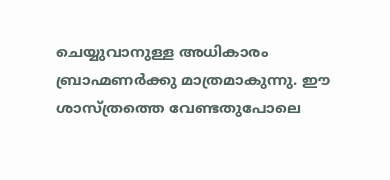ചെയ്യുവാനുള്ള അധികാരം ബ്രാഹ്മണർക്കു മാത്രമാകുന്നു. ഈ ശാസ്ത്രത്തെ വേണ്ടതുപോലെ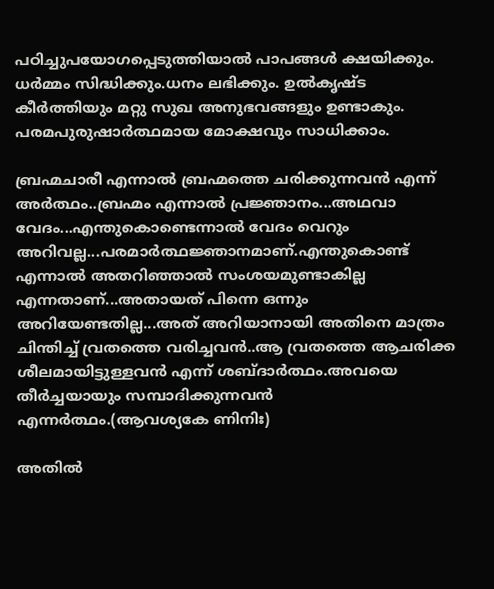പഠിച്ചുപയോഗപ്പെടുത്തിയാൽ പാപങ്ങൾ ക്ഷയിക്കും. ധർമ്മം സിദ്ധിക്കും.ധനം ലഭിക്കും. ഉൽകൃഷ്ട കീർത്തിയും മറ്റു സുഖ അനുഭവങ്ങളും ഉണ്ടാകും. പരമപുരുഷാർത്ഥമായ മോക്ഷവും സാധിക്കാം.

ബ്രഹ്മചാരീ എന്നാല്‍ ബ്രഹ്മത്തെ ചരിക്കുന്നവന്‍ എന്ന് അര്‍ത്ഥം..ബ്രഹ്മം എന്നാല്‍ പ്രജ്ഞാനം...അഥവാ വേദം...എന്തുകൊണ്ടെന്നാല്‍ വേദം വെറും അറിവല്ല...പരമാര്‍ത്ഥജ്ഞാനമാണ്.എന്തുകൊണ്ട് എന്നാല്‍ അതറിഞ്ഞാല്‍ സംശയമുണ്ടാകില്ല എന്നതാണ്...അതായത് പിന്നെ ഒന്നും അറിയേണ്ടതില്ല...അത് അറിയാനായി അതിനെ മാത്രം ചിന്തിച്ച് വ്രതത്തെ വരിച്ചവന്‍..ആ വ്രതത്തെ ആചരിക്ക ശീലമായിട്ടുള്ളവന്‍ എന്ന് ശബ്ദാര്‍ത്ഥം.അവയെ തീര്‍ച്ചയായും സമ്പാദിക്കുന്നവന്‍ എന്നര്‍ത്ഥം.(ആവശ്യകേ ണിനിഃ)

അതില്‍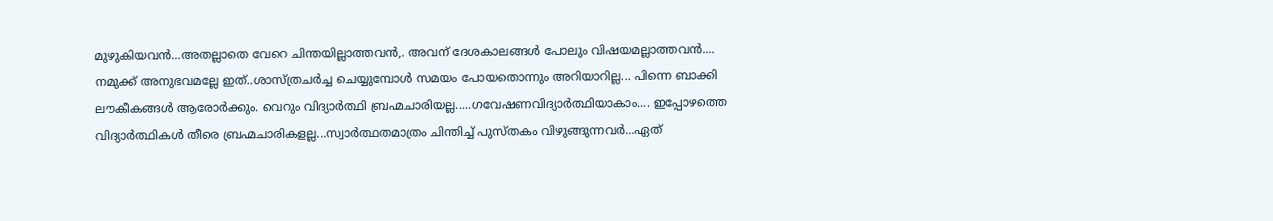മുഴുകിയവന്‍...അതല്ലാതെ വേറെ ചിന്തയില്ലാത്തവന്‍,. അവന് ദേശകാലങ്ങള്‍ പോലും വിഷയമല്ലാത്തവന്‍.... നമുക്ക് അനുഭവമല്ലേ ഇത്..ശാസ്ത്രചര്‍ച്ച ചെയ്യുമ്പോള്‍ സമയം പോയതൊന്നും അറിയാറില്ല... പിന്നെ ബാക്കി ലൗകീകങ്ങള്‍ ആരോര്‍ക്കും. വെറും വിദ്യാര്‍ത്ഥി ബ്രഹ്മചാരിയല്ല.....ഗവേഷണവിദ്യാര്‍ത്ഥിയാകാം.... ഇപ്പോഴത്തെ വിദ്യാര്‍ത്ഥികള്‍ തീരെ ബ്രഹ്മചാരികളല്ല...സ്വാര്‍ത്ഥതമാത്രം ചിന്തിച്ച് പുസ്തകം വിഴുങ്ങുന്നവര്‍...ഏത്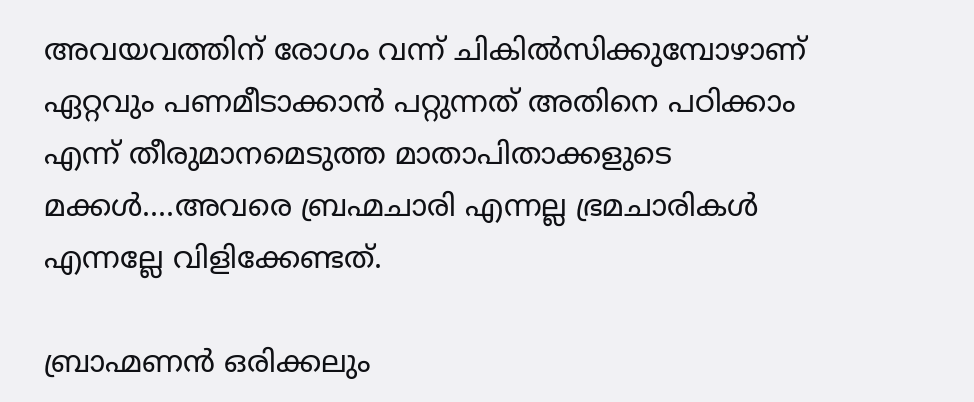അവയവത്തിന് രോഗം വന്ന് ചികില്‍സിക്കുമ്പോഴാണ് ഏറ്റവും പണമീടാക്കാന്‍ പറ്റുന്നത് അതിനെ പഠിക്കാം എന്ന് തീരുമാനമെടുത്ത മാതാപിതാക്കളുടെ മക്കള്‍....അവരെ ബ്രഹ്മചാരി എന്നല്ല ഭ്രമചാരികള്‍ എന്നല്ലേ വിളിക്കേണ്ടത്.

ബ്രാഹ്മണന്‍ ഒരിക്കലും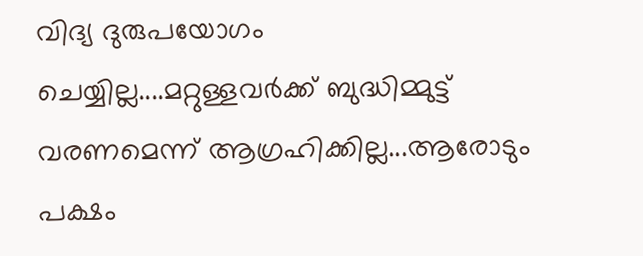വിദ്യ ദുരുപയോഗം ചെയ്യില്ല....മറ്റുള്ളവര്‍ക്ക് ബുദ്ധിമ്മുട്ട് വരണമെന്ന് ആഗ്രഹിക്കില്ല...ആരോടും പക്ഷം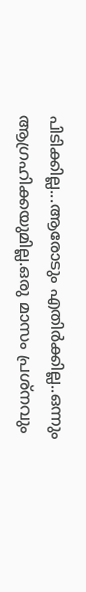പിടിക്കില്ല...ആരോടും എതിര്‍ക്കില്ല..ഒന്നും ആഗ്രഹിക്കയുമില്ല.ഒരു മാസം പ്രശ്നവും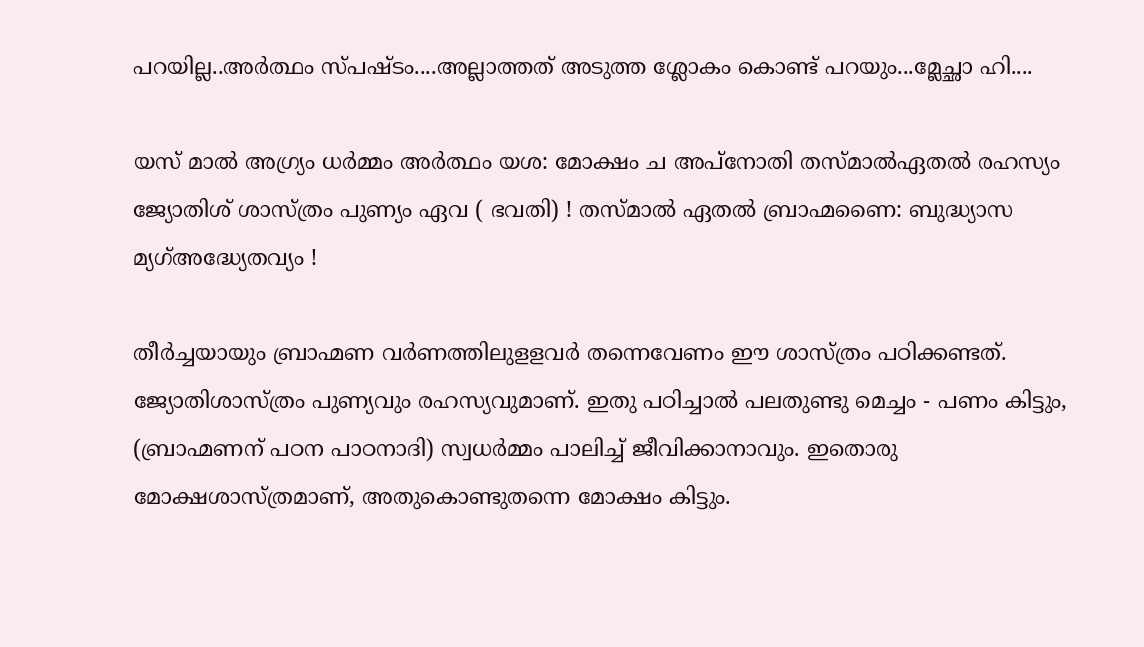പറയില്ല..അര്‍ത്ഥം സ്പഷ്ടം....അല്ലാത്തത് അടുത്ത ശ്ലോകം കൊണ്ട് പറയും...മ്ലേച്ഛാ ഹി....

യസ് മാൽ അഗ്ര്യം ധർമ്മം അർത്ഥം യശ: മോക്ഷം ച അപ്നോതി തസ്മാൽഏതൽ രഹസ്യം ജ്യോതിശ് ശാസ്ത്രം പുണ്യം ഏവ ( ഭവതി) ! തസ്മാൽ ഏതൽ ബ്രാഹ്മണൈ: ബുദ്ധ്യാസ മ്യഗ്അദ്ധ്യേതവ്യം !

തീര്‍ച്ചയായും ബ്രാഹ്മണ വര്‍ണത്തിലുളളവര്‍ തന്നെവേണം ഈ ശാസ്ത്രം പഠിക്കണ്ടത്. ജ്യോതിശാസ്ത്രം പുണ്യവും രഹസ്യവുമാണ്. ഇതു പഠിച്ചാല്‍ പലതുണ്ടു മെച്ചം - പണം കിട്ടും, (ബ്രാഹ്മണന് പഠന പാഠനാദി) സ്വധര്‍മ്മം പാലിച്ച് ജീവിക്കാനാവും. ഇതൊരു മോക്ഷശാസ്ത്രമാണ്, അതുകൊണ്ടുതന്നെ മോക്ഷം കിട്ടും.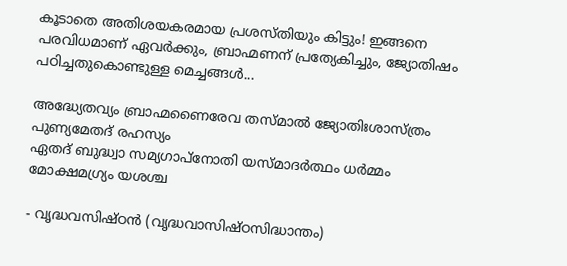കൂടാതെ അതിശയകരമായ പ്രശസ്തിയും കിട്ടും! ഇങ്ങനെ പരവിധമാണ് ഏവര്‍ക്കും, ബ്രാഹ്മണന് പ്രത്യേകിച്ചും, ജ്യോതിഷം പഠിച്ചതുകൊണ്ടുള്ള മെച്ചങ്ങള്‍...

അദ്ധ്യേതവ്യം ബ്രാഹ്മണൈരേവ തസ്മാല്‍ ജ്യോതിഃശാസ്ത്രം പുണ്യമേതദ് രഹസ്യം
ഏതദ് ബുദ്ധ്വാ സമ്യഗാപ്‌നോതി യസ്മാദര്‍ത്ഥം ധര്‍മ്മം മോക്ഷമഗ്ര്യം യശശ്ച

- വൃദ്ധവസിഷ്ഠന്‍ (വൃദ്ധവാസിഷ്ഠസിദ്ധാന്തം)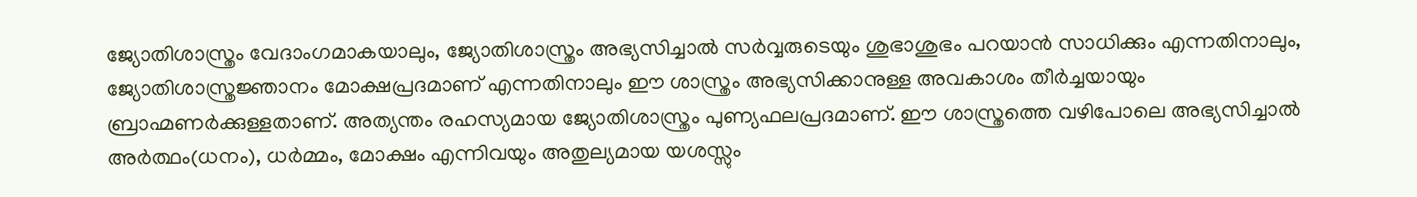ജ്യോതിശാസ്ത്രം വേദാംഗമാകയാലും, ജ്യോതിശാസ്ത്രം അഭ്യസിച്ചാല്‍ സര്‍വ്വരുടെയും ശുഭാശുഭം പറയാന്‍ സാധിക്കും എന്നതിനാലും, ജ്യോതിശാസ്ത്രജ്ഞാനം മോക്ഷപ്രദമാണ് എന്നതിനാലും ഈ ശാസ്ത്രം അഭ്യസിക്കാനുള്ള അവകാശം തീര്‍ച്ചയായും ബ്രാഹ്മണര്‍ക്കുള്ളതാണ്. അത്യന്തം രഹസ്യമായ ജ്യോതിശാസ്ത്രം പുണ്യഫലപ്രദമാണ്. ഈ ശാസ്ത്രത്തെ വഴിപോലെ അഭ്യസിച്ചാല്‍ അര്‍ത്ഥം(ധനം), ധര്‍മ്മം, മോക്ഷം എന്നിവയും അതുല്യമായ യശസ്സും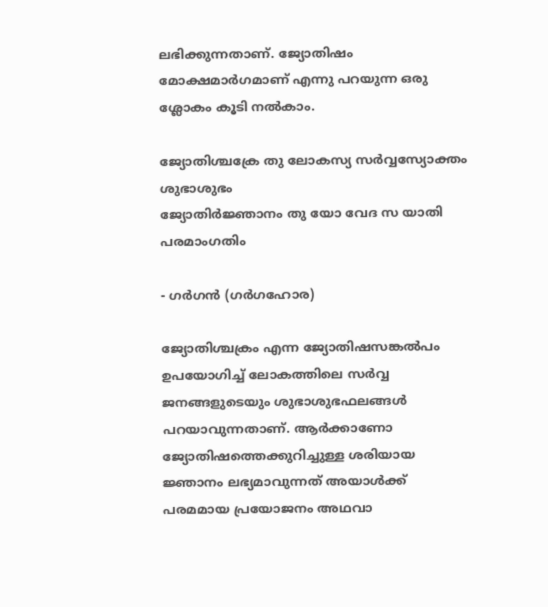ലഭിക്കുന്നതാണ്. ജ്യോതിഷം മോക്ഷമാര്‍ഗമാണ് എന്നു പറയുന്ന ഒരു ശ്ലോകം കൂടി നല്‍കാം.

ജ്യോതിശ്ചക്രേ തു ലോകസ്യ സര്‍വ്വസ്യോക്തം ശുഭാശുഭം
ജ്യോതിര്‍ജ്ഞാനം തു യോ വേദ സ യാതി പരമാംഗതിം

- ഗര്‍ഗന്‍ (ഗര്‍ഗഹോര)

ജ്യോതിശ്ചക്രം എന്ന ജ്യോതിഷസങ്കല്‍പം ഉപയോഗിച്ച് ലോകത്തിലെ സര്‍വ്വ ജനങ്ങളുടെയും ശുഭാശുഭഫലങ്ങള്‍ പറയാവുന്നതാണ്. ആര്‍ക്കാണോ ജ്യോതിഷത്തെക്കുറിച്ചുള്ള ശരിയായ ജ്ഞാനം ലഭ്യമാവുന്നത് അയാള്‍ക്ക് പരമമായ പ്രയോജനം അഥവാ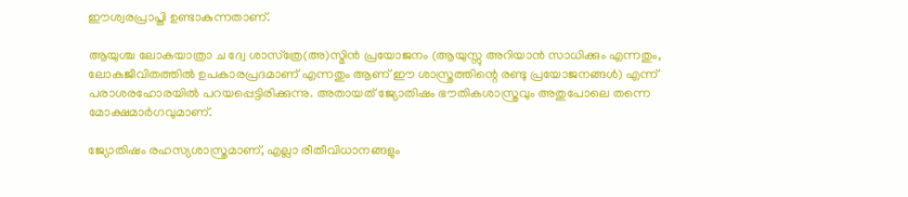ഈശ്വരപ്രാപ്തി ഉണ്ടാകുന്നതാണ്.

ആയുശ്ച ലോകയാത്രാ ച ദ്വേ ശാസ്‌ത്രേ(അ)സ്മിന്‍ പ്രയോജനം (ആയുസ്സു അറിയാന്‍ സാധിക്കും എന്നതും, ലോകജീവിതത്തില്‍ ഉപകാരപ്രദമാണ് എന്നതും ആണ് ഈ ശാസ്ത്രത്തിന്റെ രണ്ടു പ്രയോജനങ്ങള്‍) എന്ന് പരാശരഹോരയില്‍ പറയപ്പെട്ടിരിക്കുന്നു. അതായത് ജ്യോതിഷം ഭൗതികശാസ്ത്രവും അതുപോലെ തന്നെ മോക്ഷമാര്‍ഗവുമാണ്.

ജ്യോതിഷം രഹസ്യശാസ്ത്രമാണ്, എല്ലാ രീതീവിധാനങ്ങളും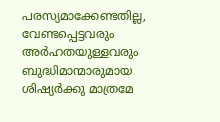പരസ്യമാക്കേണ്ടതില്ല, വേണ്ടപ്പെട്ടവരും അര്‍ഹതയുള്ളവരും ബുദ്ധിമാന്മാരുമായ ശിഷ്യര്‍ക്കു മാത്രമേ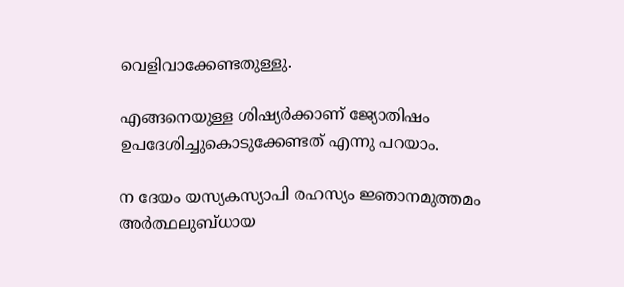വെളിവാക്കേണ്ടതുള്ളു.

എങ്ങനെയുള്ള ശിഷ്യര്‍ക്കാണ് ജ്യോതിഷം ഉപദേശിച്ചുകൊടുക്കേണ്ടത് എന്നു പറയാം.

ന ദേയം യസ്യകസ്യാപി രഹസ്യം ജ്ഞാനമുത്തമം
അര്‍ത്ഥലുബ്ധായ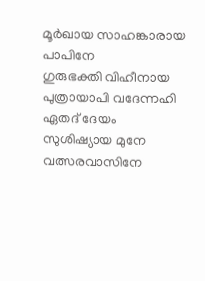മൂര്‍ഖായ സാഹങ്കാരായ പാപിനേ
ഗുരുഭക്തി വിഹീനായ പുത്രായാപി വദേന്നഹി
ഏതദ് ദേയം സുശിഷ്യായ മുനേ വത്സരവാസിനേ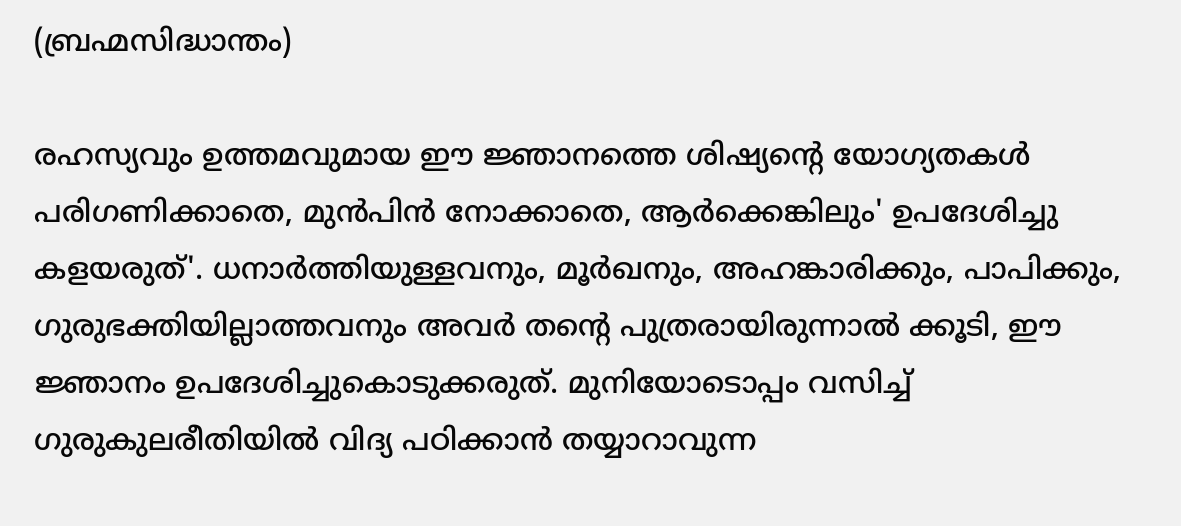(ബ്രഹ്മസിദ്ധാന്തം)

രഹസ്യവും ഉത്തമവുമായ ഈ ജ്ഞാനത്തെ ശിഷ്യന്റെ യോഗ്യതകള്‍ പരിഗണിക്കാതെ, മുന്‍പിന്‍ നോക്കാതെ, ആര്‍ക്കെങ്കിലും' ഉപദേശിച്ചു കളയരുത്'. ധനാര്‍ത്തിയുള്ളവനും, മൂര്‍ഖനും, അഹങ്കാരിക്കും, പാപിക്കും, ഗുരുഭക്തിയില്ലാത്തവനും അവര്‍ തന്റെ പുത്രരായിരുന്നാല്‍ ക്കൂടി, ഈ ജ്ഞാനം ഉപദേശിച്ചുകൊടുക്കരുത്. മുനിയോടൊപ്പം വസിച്ച് ഗുരുകുലരീതിയില്‍ വിദ്യ പഠിക്കാന്‍ തയ്യാറാവുന്ന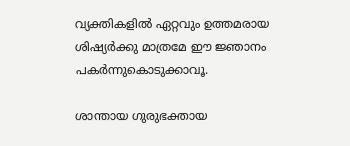വ്യക്തികളില്‍ ഏറ്റവും ഉത്തമരായ ശിഷ്യര്‍ക്കു മാത്രമേ ഈ ജ്ഞാനം പകര്‍ന്നുകൊടുക്കാവൂ.

ശാന്തായ ഗുരുഭക്തായ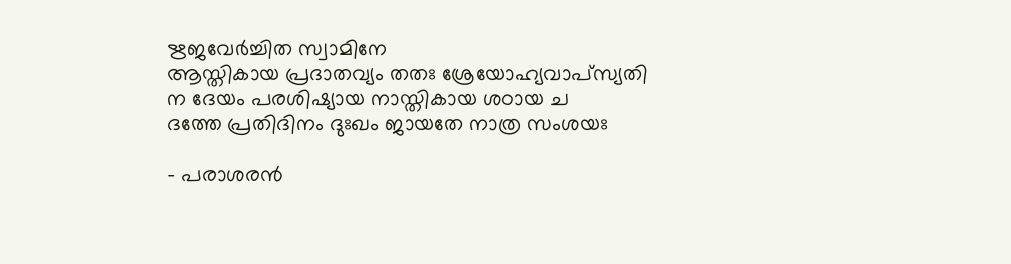ഋജവേര്‍ച്ചിത സ്വാമിനേ
ആസ്തികായ പ്രദാതവ്യം തതഃ ശ്രേയോഹ്യവാപ്‌സ്യതി
ന ദേയം പരശിഷ്യായ നാസ്തികായ ശഠായ ച
ദത്തേ പ്രതിദിനം ദുഃഖം ജായതേ നാത്ര സംശയഃ

- പരാശരന്‍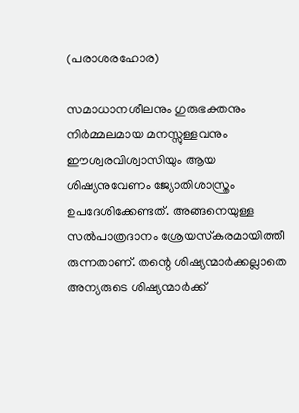(പരാശരഹോര)

സമാധാനശീലനും ഗുരുഭക്തനും നിര്‍മ്മലമായ മനസ്സുള്ളവനും ഈശ്വരവിശ്വാസിയും ആയ ശിഷ്യനുവേണം ജ്യോതിശാസ്ത്രം ഉപദേശിക്കേണ്ടത്. അങ്ങനെയുള്ള സല്‍പാത്രദാനം ശ്രേയസ്‌കരമായിത്തീ രുന്നതാണ്. തന്റെ ശിഷ്യന്മാര്‍ക്കല്ലാതെ അന്യരുടെ ശിഷ്യന്മാര്‍ക്ക്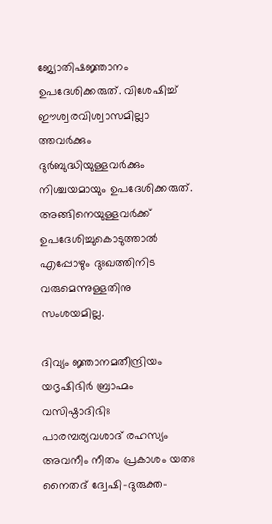ജ്യോതിഷജ്ഞാനം ഉപദേശിക്കരുത്. വിശേഷിച്ച് ഈശ്വരവിശ്വാസമില്ലാ ത്തവര്‍ക്കും ദുര്‍ബുദ്ധിയുള്ളവര്‍ക്കും നിശ്ചയമായും ഉപദേശിക്കരുത്. അങ്ങിനെയുള്ളവര്‍ക്ക് ഉപദേശിച്ചുകൊടുത്താല്‍ എപ്പോഴും ദുഃഖത്തിനിട വരുമെന്നുള്ളതിനു സംശയമില്ല.

ദിവ്യം ജ്ഞാനമതീന്ദ്രിയം യദൃഷിഭിര്‍ ബ്രാഹ്മം വസിഷ്ഠാദിഭിഃ
പാരമ്പര്യവശാദ് രഹസ്യം അവനീം നീതം പ്രകാശം യതഃ
നൈതദ് ദ്വേഷി-ദുരുക്ത-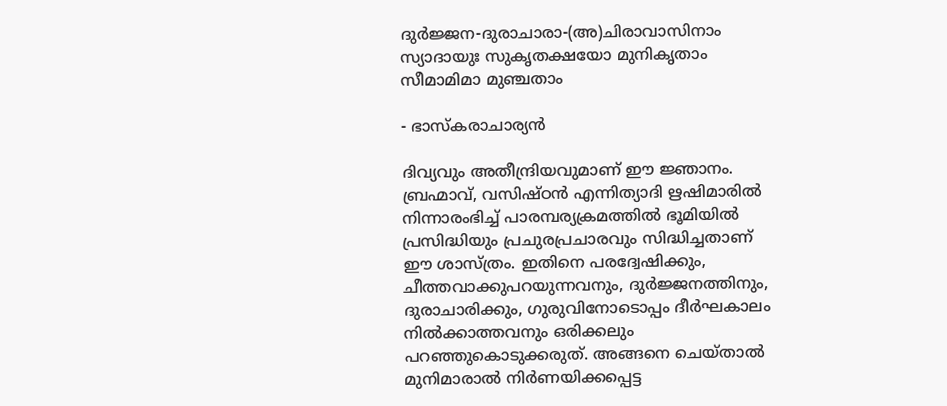ദുര്‍ജ്ജന-ദുരാചാരാ-(അ)ചിരാവാസിനാം
സ്യാദായുഃ സുകൃതക്ഷയോ മുനികൃതാം സീമാമിമാ മുഞ്ചതാം

- ഭാസ്‌കരാചാര്യന്‍

ദിവ്യവും അതീന്ദ്രിയവുമാണ് ഈ ജ്ഞാനം. ബ്രഹ്മാവ്, വസിഷ്ഠന്‍ എന്നിത്യാദി ഋഷിമാരില്‍ നിന്നാരംഭിച്ച് പാരമ്പര്യക്രമത്തില്‍ ഭൂമിയില്‍ പ്രസിദ്ധിയും പ്രചുരപ്രചാരവും സിദ്ധിച്ചതാണ് ഈ ശാസ്ത്രം. ഇതിനെ പരദ്വേഷിക്കും, ചീത്തവാക്കുപറയുന്നവനും, ദുര്‍ജ്ജനത്തിനും, ദുരാചാരിക്കും, ഗുരുവിനോടൊപ്പം ദീര്‍ഘകാലം നില്‍ക്കാത്തവനും ഒരിക്കലും പറഞ്ഞുകൊടുക്കരുത്. അങ്ങനെ ചെയ്താല്‍ മുനിമാരാല്‍ നിര്‍ണയിക്കപ്പെട്ട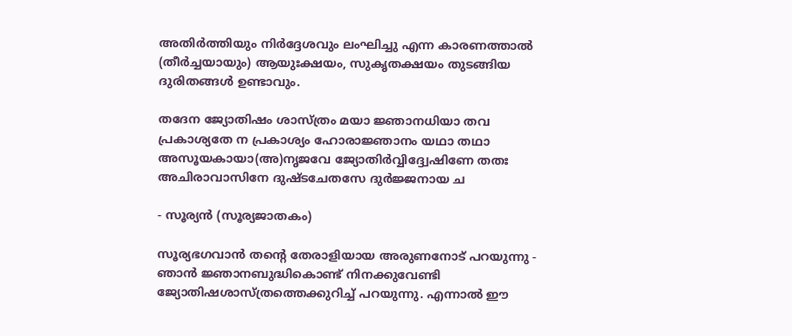അതിര്‍ത്തിയും നിര്‍ദ്ദേശവും ലംഘിച്ചു എന്ന കാരണത്താല്‍ (തീര്‍ച്ചയായും) ആയുഃക്ഷയം, സുകൃതക്ഷയം തുടങ്ങിയ ദുരിതങ്ങള്‍ ഉണ്ടാവും.

തദേന ജ്യോതിഷം ശാസ്ത്രം മയാ ജ്ഞാനധിയാ തവ
പ്രകാശ്യതേ ന പ്രകാശ്യം ഹോരാജ്ഞാനം യഥാ തഥാ
അസൂയകായാ(അ)നൃജവേ ജ്യോതിര്‍വ്വിദ്ദ്വേഷിണേ തതഃ
അചിരാവാസിനേ ദുഷ്ടചേതസേ ദുര്‍ജ്ജനായ ച

- സൂര്യന്‍ (സൂര്യജാതകം)

സൂര്യഭഗവാന്‍ തന്റെ തേരാളിയായ അരുണനോട് പറയുന്നു - ഞാന്‍ ജ്ഞാനബുദ്ധികൊണ്ട് നിനക്കുവേണ്ടി ജ്യോതിഷശാസ്ത്രത്തെക്കുറിച്ച് പറയുന്നു. എന്നാല്‍ ഈ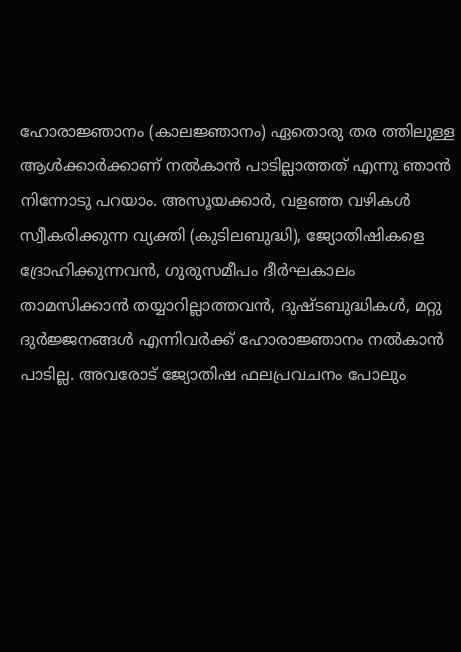ഹോരാജ്ഞാനം (കാലജ്ഞാനം) ഏതൊരു തര ത്തിലുള്ള ആള്‍ക്കാര്‍ക്കാണ് നല്‍കാന്‍ പാടില്ലാത്തത് എന്നു ഞാന്‍ നിന്നോടു പറയാം. അസൂയക്കാര്‍, വളഞ്ഞ വഴികള്‍ സ്വീകരിക്കുന്ന വ്യക്തി (കുടിലബുദ്ധി), ജ്യോതിഷികളെ ദ്രോഹിക്കുന്നവന്‍, ഗുരുസമീപം ദീര്‍ഘകാലം താമസിക്കാന്‍ തയ്യാറില്ലാത്തവന്‍, ദുഷ്ടബുദ്ധികള്‍, മറ്റു ദുര്‍ജ്ജനങ്ങള്‍ എന്നിവര്‍ക്ക് ഹോരാജ്ഞാനം നല്‍കാന്‍ പാടില്ല. അവരോട് ജ്യോതിഷ ഫലപ്രവചനം പോലും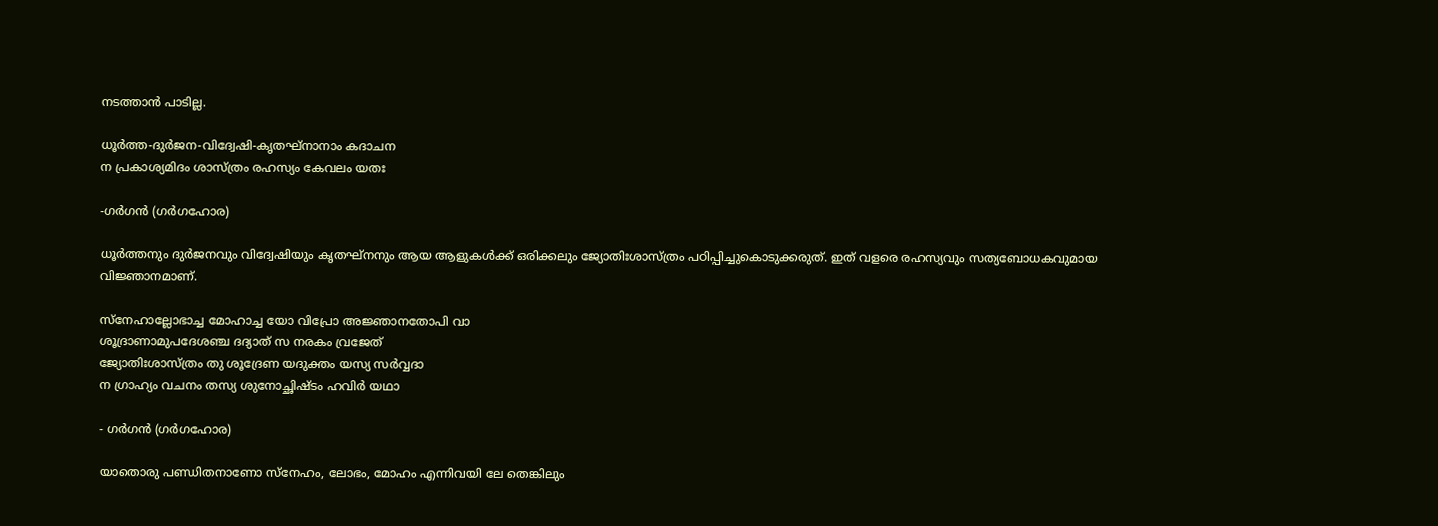നടത്താന്‍ പാടില്ല.

ധൂര്‍ത്ത-ദുര്‍ജന-വിദ്വേഷി-കൃതഘ്‌നാനാം കദാചന
ന പ്രകാശ്യമിദം ശാസ്ത്രം രഹസ്യം കേവലം യതഃ

-ഗര്‍ഗന്‍ (ഗര്‍ഗഹോര)

ധൂര്‍ത്തനും ദുര്‍ജനവും വിദ്വേഷിയും കൃതഘ്‌നനും ആയ ആളുകള്‍ക്ക് ഒരിക്കലും ജ്യോതിഃശാസ്ത്രം പഠിപ്പിച്ചുകൊടുക്കരുത്. ഇത് വളരെ രഹസ്യവും സത്യബോധകവുമായ വിജ്ഞാനമാണ്.

സ്‌നേഹാല്ലോഭാച്ച മോഹാച്ച യോ വിപ്രോ അജ്ഞാനതോപി വാ
ശൂദ്രാണാമുപദേശഞ്ച ദദ്യാത് സ നരകം വ്രജേത്
ജ്യോതിഃശാസ്ത്രം തു ശൂദ്രേണ യദുക്തം യസ്യ സര്‍വ്വദാ
ന ഗ്രാഹ്യം വചനം തസ്യ ശുനോച്ഛിഷ്ടം ഹവിര്‍ യഥാ

- ഗര്‍ഗന്‍ (ഗര്‍ഗഹോര)

യാതൊരു പണ്ഡിതനാണോ സ്‌നേഹം, ലോഭം, മോഹം എന്നിവയി ലേ തെങ്കിലും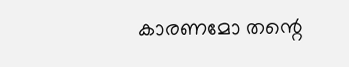കാരണമോ തന്റെ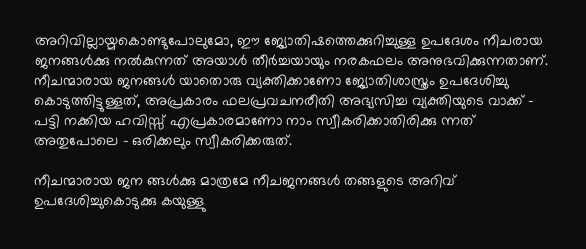അറിവില്ലായ്മകൊണ്ടുപോലുമോ, ഈ ജ്യോതിഷത്തെക്കുറിച്ചുള്ള ഉപദേശം നീചരായ ജനങ്ങള്‍ക്കു നല്‍കുന്നത് അയാള്‍ തീര്‍ച്ചയായും നരകഫലം അനുഭവിക്കുന്നതാണ്. നീചന്മാരായ ജനങ്ങള്‍ യാതൊരു വ്യക്തിക്കാണോ ജ്യോതിശാസ്ത്രം ഉപദേശിച്ചു കൊടുത്തിട്ടുള്ളത്, അപ്രകാരം ഫലപ്രവചനരീതി അഭ്യസിച്ച വ്യക്തിയുടെ വാക്ക് - പട്ടി നക്കിയ ഹവിസ്സ് എപ്രകാരമാണോ നാം സ്വീകരിക്കാതിരിക്കു ന്നത് അതുപോലെ - ഒരിക്കലും സ്വീകരിക്കരുത്.

നീചന്മാരായ ജന ങ്ങള്‍ക്കു മാത്രമേ നീചജനങ്ങള്‍ തങ്ങളുടെ അറിവ് ഉപദേശിച്ചുകൊടുക്കു കയുള്ളു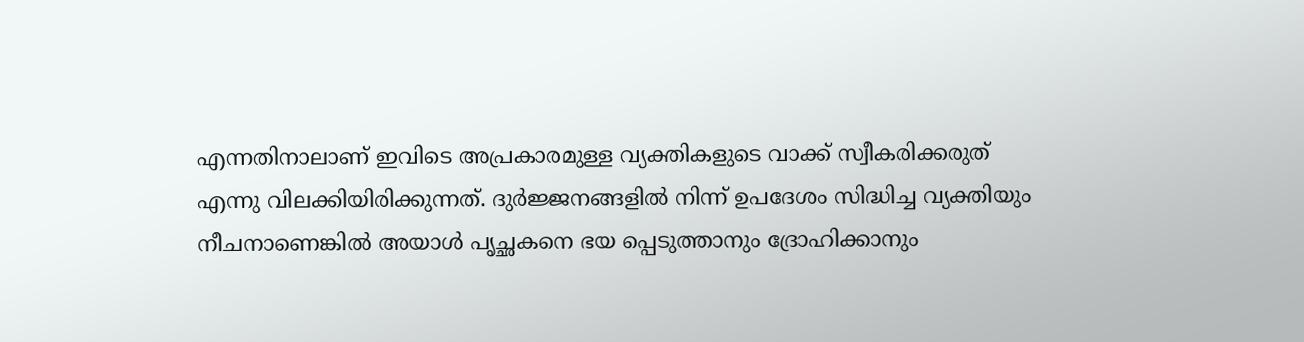എന്നതിനാലാണ് ഇവിടെ അപ്രകാരമുള്ള വ്യക്തികളുടെ വാക്ക് സ്വീകരിക്കരുത് എന്നു വിലക്കിയിരിക്കുന്നത്. ദുര്‍ജ്ജനങ്ങളില്‍ നിന്ന് ഉപദേശം സിദ്ധിച്ച വ്യക്തിയും നീചനാണെങ്കില്‍ അയാള്‍ പൃച്ഛകനെ ഭയ പ്പെടുത്താനും ദ്രോഹിക്കാനും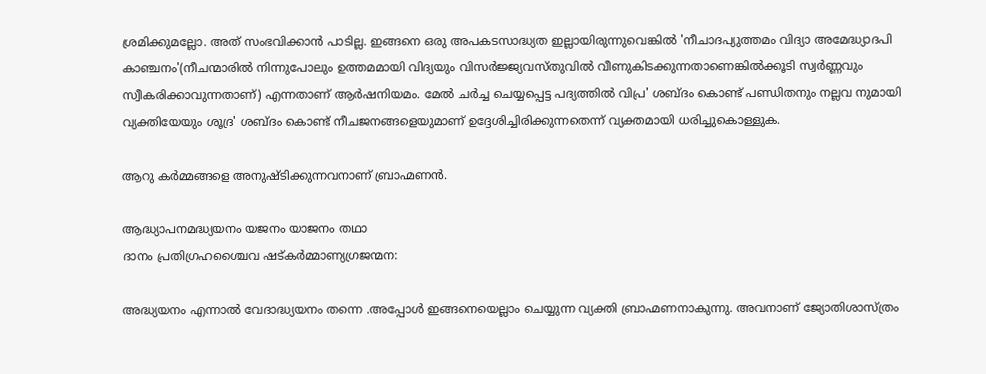ശ്രമിക്കുമല്ലോ. അത് സംഭവിക്കാന്‍ പാടില്ല. ഇങ്ങനെ ഒരു അപകടസാദ്ധ്യത ഇല്ലായിരുന്നുവെങ്കില്‍ 'നീചാദപ്യുത്തമം വിദ്യാ അമേദ്ധ്യാദപി കാഞ്ചനം'(നീചന്മാരില്‍ നിന്നുപോലും ഉത്തമമായി വിദ്യയും വിസര്‍ജ്ജ്യവസ്തുവില്‍ വീണുകിടക്കുന്നതാണെങ്കില്‍ക്കൂടി സ്വര്‍ണ്ണവും സ്വീകരിക്കാവുന്നതാണ്) എന്നതാണ് ആര്‍ഷനിയമം. മേല്‍ ചര്‍ച്ച ചെയ്യപ്പെട്ട പദ്യത്തില്‍ വിപ്ര' ശബ്ദം കൊണ്ട് പണ്ഡിതനും നല്ലവ നുമായി വ്യക്തിയേയും ശൂദ്ര' ശബ്ദം കൊണ്ട് നീചജനങ്ങളെയുമാണ് ഉദ്ദേശിച്ചിരിക്കുന്നതെന്ന് വ്യക്തമായി ധരിച്ചുകൊള്ളുക.

ആറു കർമ്മങ്ങളെ അനുഷ്ടിക്കുന്നവനാണ് ബ്രാഹ്മണൻ.

ആദ്ധ്യാപനമദ്ധ്യയനം യജനം യാജനം തഥാ
ദാനം പ്രതിഗ്രഹശ്ചൈവ ഷട്കർമ്മാണ്യഗ്രജന്മന:

അദ്ധ്യയനം എന്നാൽ വേദാദ്ധ്യയനം തന്നെ .അപ്പോൾ ഇങ്ങനെയെല്ലാം ചെയ്യുന്ന വ്യക്തി ബ്രാഹ്മണനാകുന്നു. അവനാണ് ജ്യോതിശാസ്ത്രം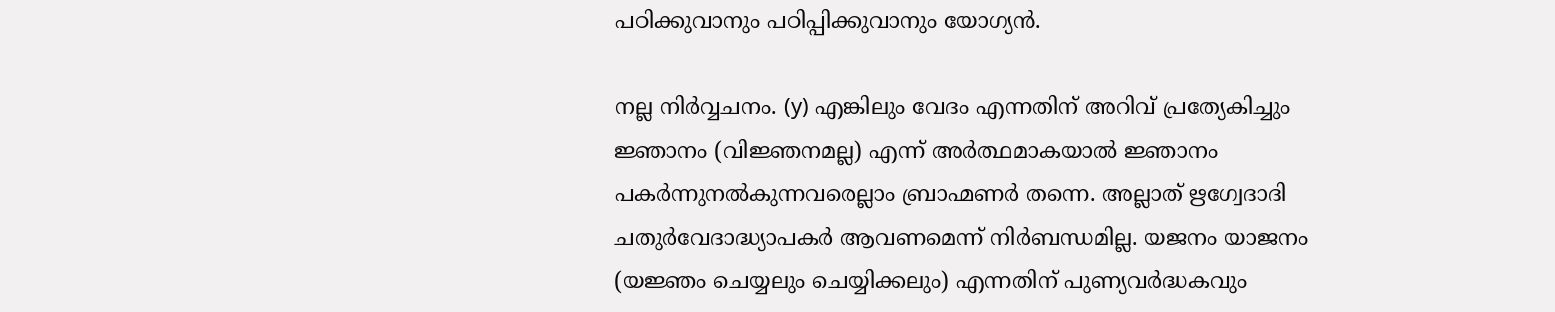പഠിക്കുവാനും പഠിപ്പിക്കുവാനും യോഗ്യൻ.

നല്ല നിര്‍വ്വചനം. (y) എങ്കിലും വേദം എന്നതിന് അറിവ് പ്രത്യേകിച്ചും ജ്ഞാനം (വിജ്ഞനമല്ല) എന്ന് അര്‍ത്ഥമാകയാല്‍ ജ്ഞാനം പകര്‍ന്നുനല്‍കുന്നവരെല്ലാം ബ്രാഹ്മണര്‍ തന്നെ. അല്ലാത് ഋഗ്വേദാദി ചതുര്‍വേദാദ്ധ്യാപകര്‍ ആവണമെന്ന് നിര്‍ബന്ധമില്ല. യജനം യാജനം (യജ്ഞം ചെയ്യലും ചെയ്യിക്കലും) എന്നതിന് പുണ്യവര്‍ദ്ധകവും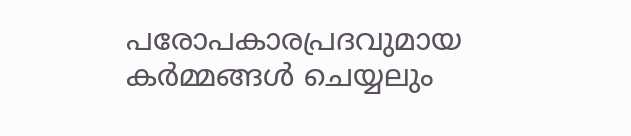പരോപകാരപ്രദവുമായ കര്‍മ്മങ്ങള്‍ ചെയ്യലും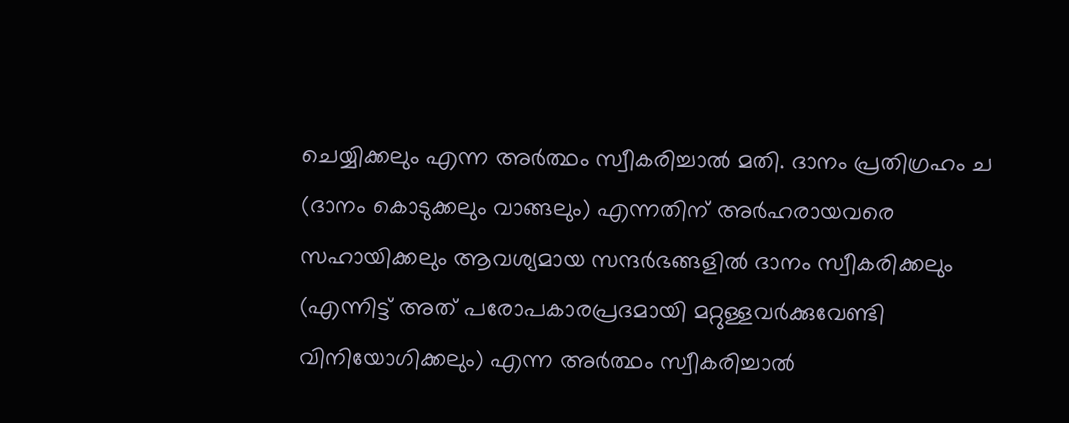ചെയ്യിക്കലും എന്ന അര്‍ത്ഥം സ്വീകരിച്ചാല്‍ മതി. ദാനം പ്രതിഗ്രഹം ച (ദാനം കൊടുക്കലും വാങ്ങലും) എന്നതിന് അര്‍ഹരായവരെ സഹായിക്കലും ആവശ്യമായ സന്ദര്‍ഭങ്ങളില്‍ ദാനം സ്വീകരിക്കലും (എന്നിട്ട് അത് പരോപകാരപ്രദമായി മറ്റുള്ളവര്‍ക്കുവേണ്ടി വിനിയോഗിക്കലും) എന്ന അര്‍ത്ഥം സ്വീകരിച്ചാല്‍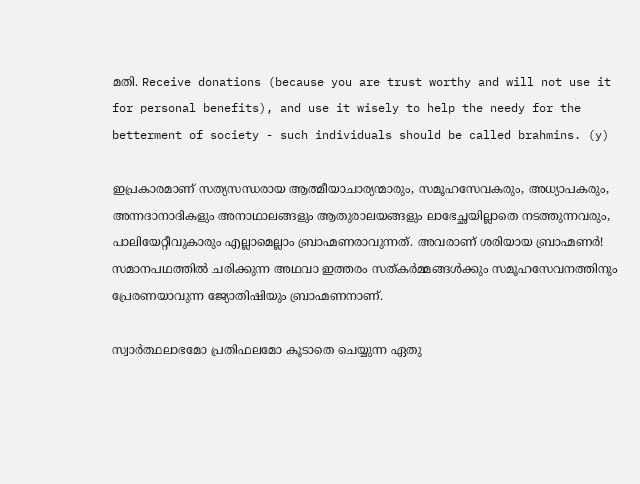മതി. Receive donations (because you are trust worthy and will not use it for personal benefits), and use it wisely to help the needy for the betterment of society - such individuals should be called brahmins. (y)

ഇപ്രകാരമാണ് സത്യസന്ധരായ ആത്മീയാചാര്യന്മാരും, സമൂഹസേവകരും, അധ്യാപകരും, അന്നദാനാദികളും അനാഥാലങ്ങളും ആതുരാലയങ്ങളും ലാഭേച്ഛയില്ലാതെ നടത്തുന്നവരും, പാലിയേറ്റീവുകാരും എല്ലാമെല്ലാം ബ്രാഹ്മണരാവുന്നത്. അവരാണ് ശരിയായ ബ്രാഹ്മണര്‍! സമാനപഥത്തില്‍ ചരിക്കുന്ന അഥവാ ഇത്തരം സത്കര്‍മ്മങ്ങള്‍ക്കും സമൂഹസേവനത്തിനും പ്രേരണയാവുന്ന ജ്യോതിഷിയും ബ്രാഹ്മണനാണ്.

സ്വാർത്ഥലാഭമോ പ്രതിഫലമോ കൂടാതെ ചെയ്യുന്ന ഏതു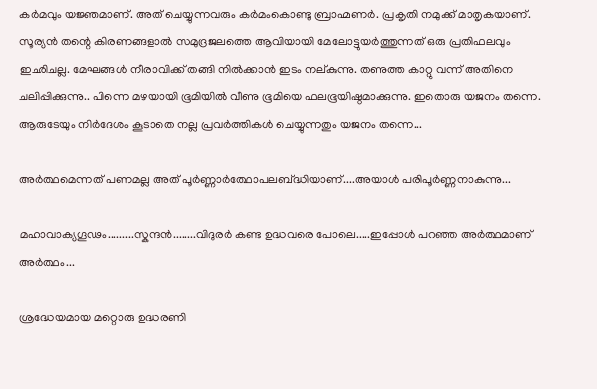കർമവും യജ്ഞമാണ്. അത് ചെയ്യുന്നവരും കർമംകൊണ്ടു ബ്രാഹ്മണർ. പ്രകൃതി നമുക്ക് മാതൃകയാണ്. സൂര്യൻ തന്റെ കിരണങ്ങളാൽ സമുദ്രജലത്തെ ആവിയായി മേലോട്ടുയർത്തുന്നത് ഒരു പ്രതിഫലവും ഇഛിചല്ല. മേഘങ്ങൾ നീരാവിക്ക്‌ തങ്ങി നിൽക്കാൻ ഇടം നല്കുന്നു. തണുത്ത കാറ്റു വന്ന് അതിനെ ചലിപ്പിക്കുന്നു.. പിന്നെ മഴയായി ഭൂമിയിൽ വീണു ഭൂമിയെ ഫലഭൂയിഷ്ഠമാക്കുന്നു. ഇതൊരു യജനം തന്നെ. ആരുടേയും നിർദേശം കൂടാതെ നല്ല പ്രവർത്തികൾ ചെയ്യുന്നതും യജനം തന്നെ...

അര്‍ത്ഥമെന്നത് പണമല്ല അത് പൂര്‍ണ്ണാര്‍ത്ഥോപലബ്ദ്ധിയാണ്....അയാള്‍ പരിപൂര്‍ണ്ണനാകുന്നു...

മഹാവാക്യഗൂഢം.........സ്കന്ദന്‍........വിദുരര്‍ കണ്ട ഉദ്ധവരെ പോലെ.....ഇപ്പോള്‍ പറഞ്ഞ അര്‍ത്ഥമാണ് അര്‍ത്ഥം...

ശ്രദ്ധേയമായ മറ്റൊരു ഉദ്ധരണി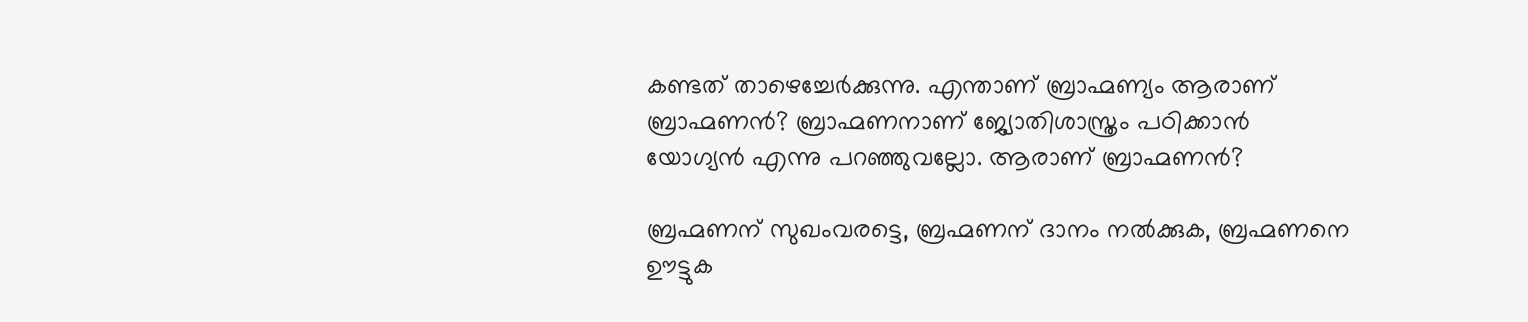കണ്ടത് താഴെച്ചേര്‍ക്കുന്നു. എന്താണ് ബ്രാഹ്മണ്യം ആരാണ് ബ്രാഹ്മണന്‍? ബ്രാഹ്മണനാണ് ജ്യോതിശാസ്ത്രം പഠിക്കാന്‍ യോഗ്യന്‍ എന്നു പറഞ്ഞുവല്ലോ. ആരാണ് ബ്രാഹ്മണന്‍?

ബ്രഹ്മണന് സുഖംവരട്ടെ, ബ്രഹ്മണന് ദാനം നൽക്കുക, ബ്രഹ്മണനെ ഊട്ടുക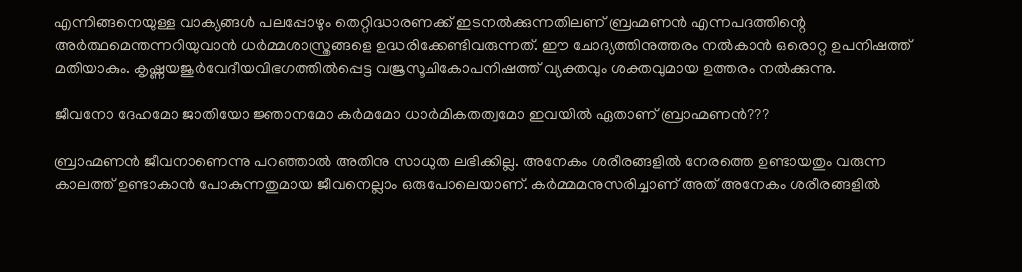എന്നിങ്ങനെയുള്ള വാക്യങ്ങൾ പലപ്പോഴും തെറ്റിദ്ധാരണക്ക് ഇടനൽക്കുന്നതിലണ് ബ്രഹ്മണൻ എന്നപദത്തിന്റെ അർത്ഥമെന്തന്നറിയുവാൻ ധർമ്മശാസ്ത്രങ്ങളെ ഉദ്ധരിക്കേണ്ടിവരുന്നത്. ഈ ചോദ്യത്തിനുത്തരം നൽകാൻ ഒരൊറ്റ ഉപനിഷത്ത് മതിയാകും. കൃഷ്ണയജുർവേദീയവിഭഗത്തിൽപ്പെട്ട വജ്രസൂചികോപനിഷത്ത് വ്യക്തവും ശക്തവുമായ ഉത്തരം നൽക്കുന്നു.

ജീവനോ ദേഹമോ ജാതിയോ ജ്ഞാനമോ കർമമോ ധാർമികതത്വമോ ഇവയിൽ ഏതാണ് ബ്രാഹ്മണൻ???

ബ്രാഹ്മണൻ ജീവനാണെന്നു പറഞ്ഞാൽ അതിനു സാധുത ലഭിക്കില്ല. അനേകം ശരീരങ്ങളിൽ നേരത്തെ ഉണ്ടായതും വരുന്ന കാലത്ത് ഉണ്ടാകാൻ പോകുന്നതുമായ ജീവനെല്ലാം ഒരുപോലെയാണ്. കർമ്മമനുസരിച്ചാണ് അത് അനേകം ശരീരങ്ങളിൽ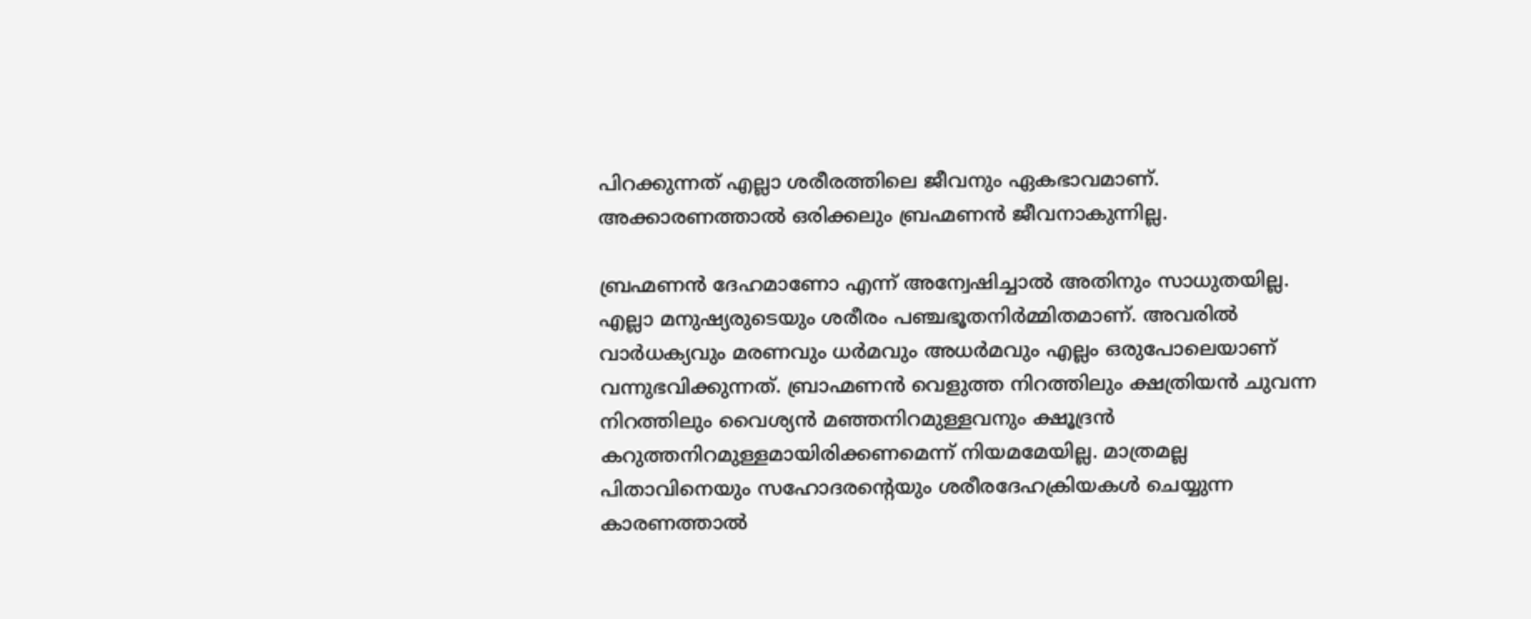പിറക്കുന്നത് എല്ലാ ശരീരത്തിലെ ജീവനും ഏകഭാവമാണ്. അക്കാരണത്താൽ ഒരിക്കലും ബ്രഹ്മണൻ ജീവനാകുന്നില്ല.

ബ്രഹ്മണൻ ദേഹമാണോ എന്ന് അന്വേഷിച്ചാൽ അതിനും സാധുതയില്ല. എല്ലാ മനുഷ്യരുടെയും ശരീരം പഞ്ചഭൂതനിർമ്മിതമാണ്. അവരിൽ വാർധക്യവും മരണവും ധർമവും അധർമവും എല്ലം ഒരുപോലെയാണ് വന്നുഭവിക്കുന്നത്. ബ്രാഹ്മണൻ വെളുത്ത നിറത്തിലും ക്ഷത്രിയൻ ചുവന്ന നിറത്തിലും വൈശ്യൻ മഞ്ഞനിറമുള്ളവനും ക്ഷൂദ്രൻ കറുത്തനിറമുള്ളമായിരിക്കണമെന്ന് നിയമമേയില്ല. മാത്രമല്ല പിതാവിനെയും സഹോദരന്റെയും ശരീരദേഹക്രിയകൾ ചെയ്യുന്ന കാരണത്താൽ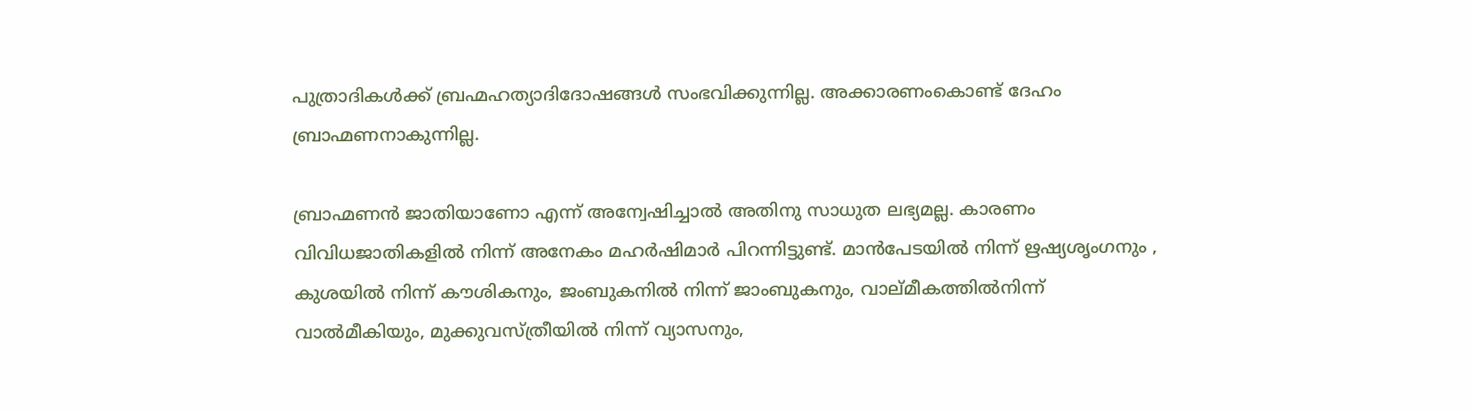പുത്രാദികൾക്ക് ബ്രഹ്മഹത്യാദിദോഷങ്ങൾ സംഭവിക്കുന്നില്ല. അക്കാരണംകൊണ്ട് ദേഹം ബ്രാഹ്മണനാകുന്നില്ല.

ബ്രാഹ്മണൻ ജാതിയാണോ എന്ന് അന്വേഷിച്ചാൽ അതിനു സാധുത ലഭ്യമല്ല. കാരണം വിവിധജാതികളിൽ നിന്ന് അനേകം മഹർഷിമാർ പിറന്നിട്ടുണ്ട്. മാൻപേടയിൽ നിന്ന് ഋഷ്യശൃംഗനും , കുശയിൽ നിന്ന് കൗശികനും, ജംബുകനിൽ നിന്ന് ജാംബുകനും, വാല്മീകത്തിൽനിന്ന് വാൽമീകിയും, മുക്കുവസ്ത്രീയിൽ നിന്ന് വ്യാസനും,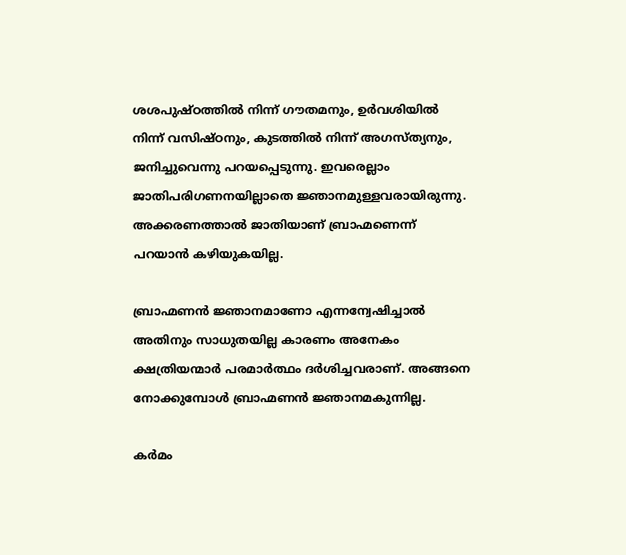ശശപുഷ്ഠത്തിൽ നിന്ന് ഗൗതമനും, ഉർവശിയിൽ നിന്ന് വസിഷ്ഠനും, കുടത്തിൽ നിന്ന് അഗസ്ത്യനും, ജനിച്ചുവെന്നു പറയപ്പെടുന്നു. ഇവരെല്ലാം ജാതിപരിഗണനയില്ലാതെ ജ്ഞാനമുള്ളവരായിരുന്നു. അക്കരണത്താൽ ജാതിയാണ് ബ്രാഹ്മണെന്ന് പറയാൻ കഴിയുകയില്ല.

ബ്രാഹ്മണൻ ജ്ഞാനമാണോ എന്നന്വേഷിച്ചാൽ അതിനും സാധുതയില്ല കാരണം അനേകം ക്ഷത്രിയന്മാർ പരമാർത്ഥം ദർശിച്ചവരാണ്. അങ്ങനെ നോക്കുമ്പോൾ ബ്രാഹ്മണൻ ജ്ഞാനമകുന്നില്ല.

കർമം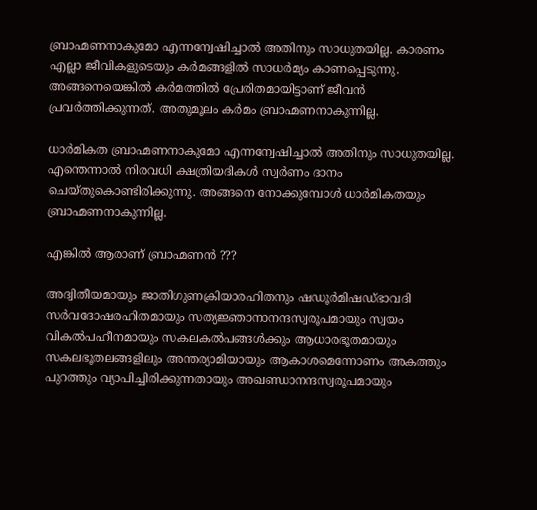ബ്രാഹ്മണനാകുമോ എന്നന്വേഷിച്ചാൽ അതിനും സാധുതയില്ല. കാരണം എല്ലാ ജീവികളുടെയും കർമങ്ങളിൽ സാധർമ്യം കാണപ്പെടുന്നു. അങ്ങനെയെങ്കിൽ കർമത്തിൽ പ്രേരിതമായിട്ടാണ് ജീവൻ പ്രവർത്തിക്കുന്നത്. അതുമൂലം കർമം ബ്രാഹ്മണനാകുന്നില്ല.

ധാർമികത ബ്രാഹ്മണനാകുമോ എന്നന്വേഷിച്ചാൽ അതിനും സാധുതയില്ല. എന്തെന്നാൽ നിരവധി ക്ഷത്രിയദികൾ സ്വർണം ദാനം ചെയ്തുകൊണ്ടിരിക്കുന്നു. അങ്ങനെ നോക്കുമ്പോൾ ധാർമികതയും ബ്രാഹ്മണനാകുന്നില്ല.

എങ്കിൽ ആരാണ് ബ്രാഹ്മണൻ ???

അദ്വിതീയമായും ജാതിഗുണക്രിയാരഹിതനും ഷഡൂർമിഷഡ്ഭാവദി സർവദോഷരഹിതമായും സത്യജ്ഞാനാനന്ദസ്വരൂപമായും സ്വയം വികൽപഹീനമായും സകലകൽപങ്ങൾക്കും ആധാരഭൂതമായും സകലഭൂതലങ്ങളിലും അന്തര്യാമിയായും ആകാശമെന്നോണം അകത്തും പുറത്തും വ്യാപിച്ചിരിക്കുന്നതായും അഖണ്ഡാനന്ദസ്വരൂപമായും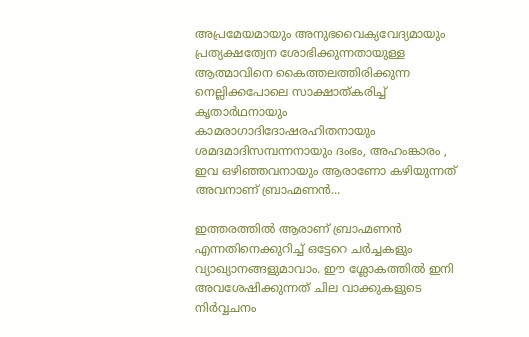അപ്രമേയമായും അനുഭവൈക്യവേദ്യമായും പ്രത്യക്ഷത്വേന ശോഭിക്കുന്നതായുള്ള ആത്മാവിനെ കൈത്തലത്തിരിക്കുന്ന നെല്ലിക്കപോലെ സാക്ഷാത്കരിച്ച് കൃതാർഥനായും കാമരാഗാദിദോഷരഹിതനായും ശമദമാദിസമ്പന്നനായും ദംഭം, അഹംങ്കാരം , ഇവ ഒഴിഞ്ഞവനായും ആരാണോ കഴിയുന്നത് അവനാണ് ബ്രാഹ്മണൻ...

ഇത്തരത്തില്‍ ആരാണ് ബ്രാഹ്മണന്‍ എന്നതിനെക്കുറിച്ച് ഒട്ടേറെ ചര്‍ച്ചകളും വ്യാഖ്യാനങ്ങളുമാവാം. ഈ ശ്ലോകത്തില്‍ ഇനി അവശേഷിക്കുന്നത് ചില വാക്കുകളുടെ നിര്‍വ്വചനം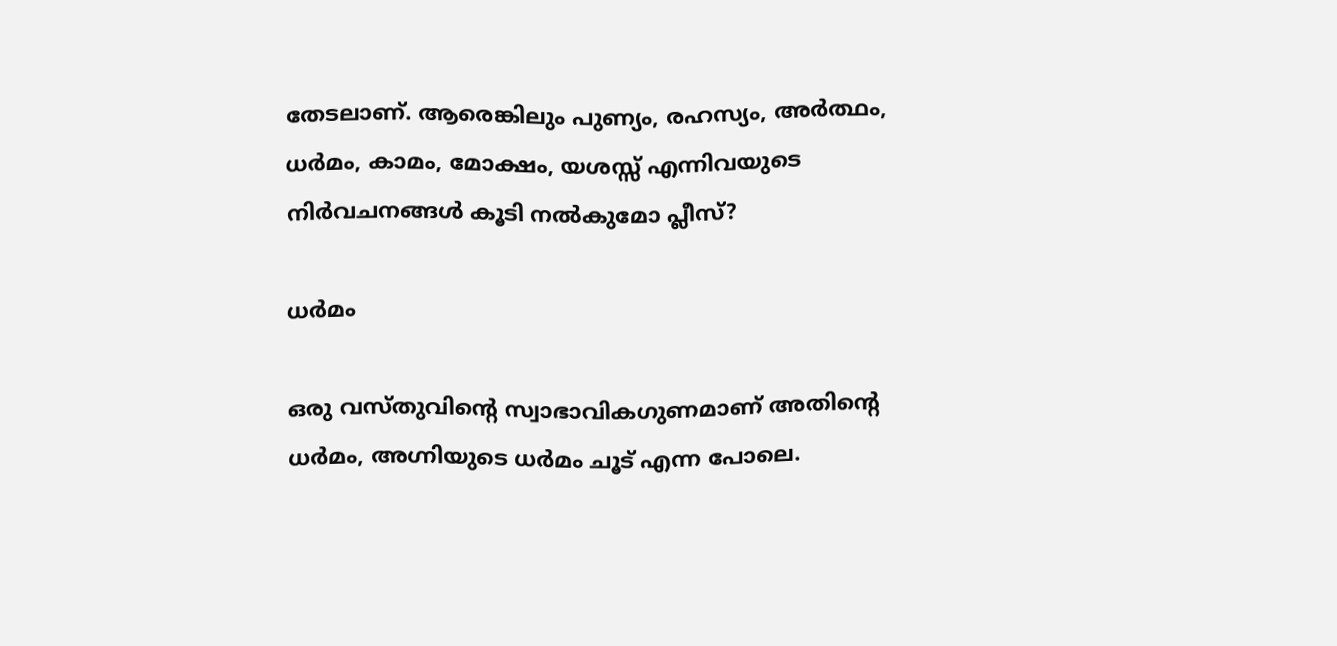തേടലാണ്. ആരെങ്കിലും പുണ്യം, രഹസ്യം, അര്‍ത്ഥം, ധര്‍മം, കാമം, മോക്ഷം, യശസ്സ് എന്നിവയുടെ നിര്‍വചനങ്ങള്‍ കൂടി നല്‍കുമോ പ്ലീസ്?

ധര്‍മം

ഒരു വസ്തുവിന്റെ സ്വാഭാവികഗുണമാണ് അതിന്റെ ധര്‍മം, അഗ്നിയുടെ ധര്‍മം ചൂട് എന്ന പോലെ.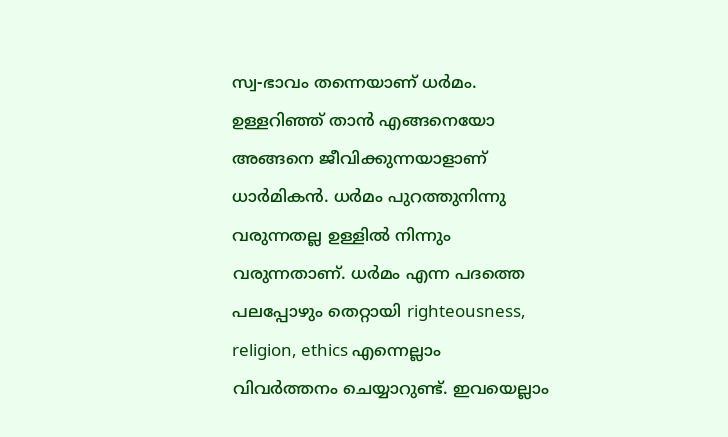സ്വ-ഭാവം തന്നെയാണ് ധര്‍മം. ഉള്ളറിഞ്ഞ് താന്‍ എങ്ങനെയോ അങ്ങനെ ജീവിക്കുന്നയാളാണ് ധാര്‍മികന്‍. ധര്‍മം പുറത്തുനിന്നു വരുന്നതല്ല ഉള്ളില്‍ നിന്നും വരുന്നതാണ്. ധര്‍മം എന്ന പദത്തെ പലപ്പോഴും തെറ്റായി righteousness, religion, ethics എന്നെല്ലാം വിവര്‍ത്തനം ചെയ്യാറുണ്ട്. ഇവയെല്ലാം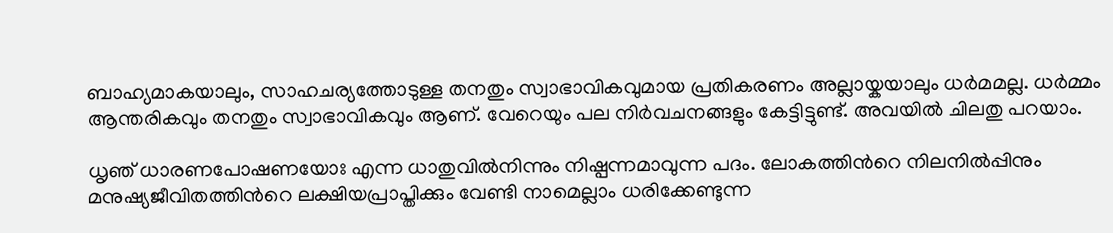ബാഹ്യമാകയാലും, സാഹചര്യത്തോടുള്ള തനതും സ്വാഭാവികവുമായ പ്രതികരണം അല്ലായ്കയാലും ധര്‍മമല്ല. ധര്‍മ്മം ആന്തരികവും തനതും സ്വാഭാവികവും ആണ്. വേറെയും പല നിര്‍വചനങ്ങളും കേട്ടിട്ടുണ്ട്. അവയില്‍ ചിലതു പറയാം.

ധൃഞ് ധാരണപോഷണയോഃ എന്ന ധാതുവില്‍നിന്നും നിഷ്പന്നമാവുന്ന പദം. ലോകത്തിന്‍റെ നിലനില്‍പ്പിനും മനുഷ്യജീവിതത്തിന്‍റെ ലക്ഷിയപ്രാപ്തിക്കും വേണ്ടി നാമെല്ലാം ധരിക്കേണ്ടുന്ന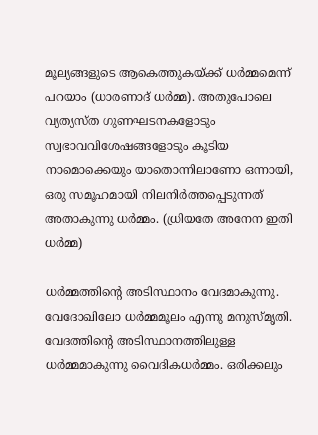മൂല്യങ്ങളുടെ ആകെത്തുകയ്ക്ക് ധര്‍മ്മമെന്ന് പറയാം (ധാരണാദ് ധര്‍മ്മ). അതുപോലെ വ്യത്യസ്ത ഗുണഘടനകളോടും സ്വഭാവവിശേഷങ്ങളോടും കൂടിയ നാ‍മൊക്കെയും യാതൊന്നിലാണോ ഒന്നായി, ഒരു സമൂഹമായി നിലനിര്‍ത്തപ്പെടുന്നത് അതാകുന്നു ധര്‍മ്മം. (ധ്രിയതേ അനേന ഇതി ധര്‍മ്മ)

ധര്‍മ്മത്തിന്‍റെ അടിസ്ഥാനം വേദമാകുന്നു. വേദോഖിലോ ധര്‍മ്മമൂലം എന്നു മനുസ്മൃതി. വേദത്തിന്‍റെ അടിസ്ഥാനത്തിലുള്ള ധര്‍മ്മമാകുന്നു വൈദികധര്‍മ്മം. ഒരിക്കലും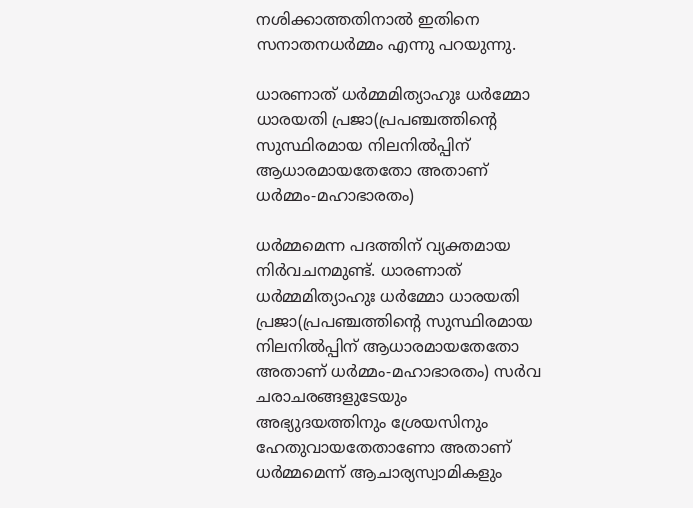നശിക്കാത്തതിനാല്‍ ഇതിനെ സനാതനധര്‍മ്മം എന്നു പറയുന്നു.

ധാരണാത് ധര്‍മ്മമിത്യാഹുഃ ധര്‍മ്മോ ധാരയതി പ്രജാ(പ്രപഞ്ചത്തിന്റെ സുസ്ഥിരമായ നിലനില്‍പ്പിന് ആധാരമായതേതോ അതാണ് ധര്‍മ്മം-മഹാഭാരതം)

ധര്‍മ്മമെന്ന പദത്തിന് വ്യക്തമായ നിര്‍വചനമുണ്ട്. ധാരണാത് ധര്‍മ്മമിത്യാഹുഃ ധര്‍മ്മോ ധാരയതി പ്രജാ(പ്രപഞ്ചത്തിന്റെ സുസ്ഥിരമായ നിലനില്‍പ്പിന് ആധാരമായതേതോ അതാണ് ധര്‍മ്മം-മഹാഭാരതം) സര്‍വ ചരാചരങ്ങളുടേയും അഭ്യുദയത്തിനും ശ്രേയസിനും ഹേതുവായതേതാണോ അതാണ് ധര്‍മ്മമെന്ന് ആചാര്യസ്വാമികളും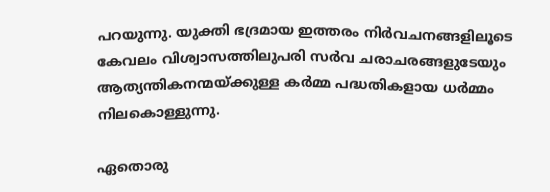പറയുന്നു. യുക്തി ഭദ്രമായ ഇത്തരം നിര്‍വചനങ്ങളിലൂടെ കേവലം വിശ്വാസത്തിലുപരി സര്‍വ ചരാചരങ്ങളുടേയും ആത്യന്തികനന്മയ്ക്കുള്ള കര്‍മ്മ പദ്ധതികളായ ധര്‍മ്മം നിലകൊള്ളുന്നു.

ഏതൊരു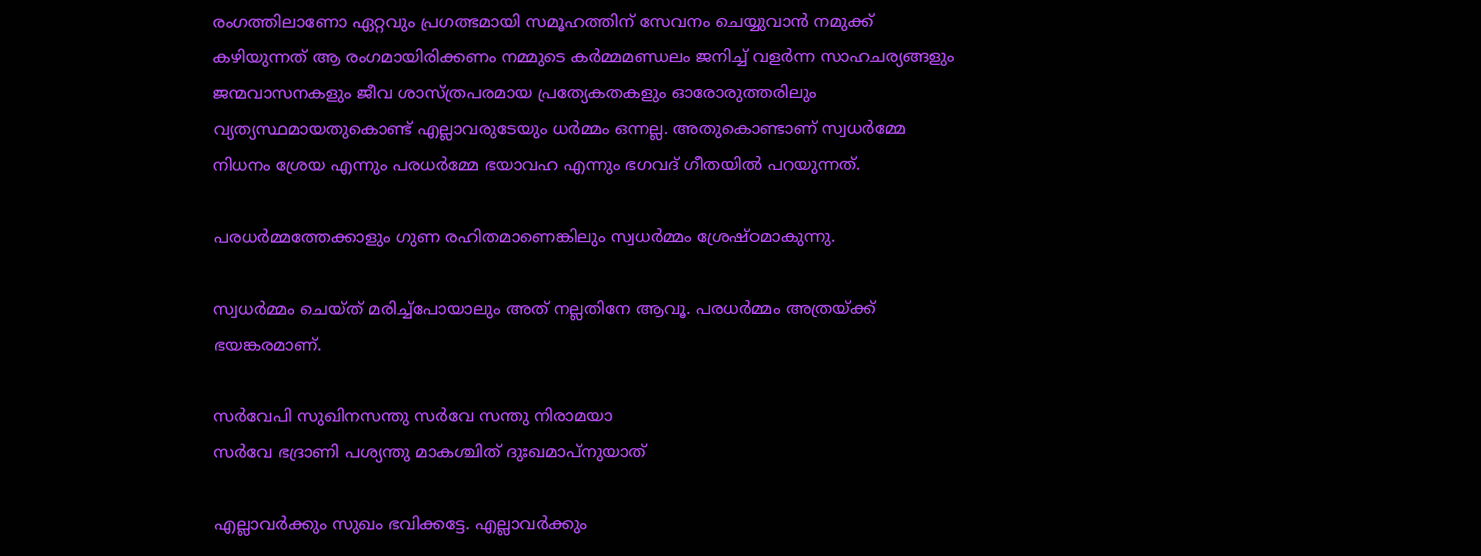രംഗത്തിലാണോ ഏറ്റവും പ്രഗത്ഭമായി സമൂഹത്തിന് സേവനം ചെയ്യുവാന്‍ നമുക്ക് കഴിയുന്നത് ആ രംഗമായിരിക്കണം നമ്മുടെ കര്‍മ്മമണ്ഡലം ജനിച്ച് വളര്‍ന്ന സാഹചര്യങ്ങളും ജന്മവാസനകളും ജീവ ശാസ്ത്രപരമായ പ്രത്യേകതകളും ഓരോരുത്തരിലും വ്യത്യസ്ഥമായതുകൊണ്ട് എല്ലാവരുടേയും ധര്‍മ്മം ഒന്നല്ല. അതുകൊണ്ടാണ് സ്വധര്‍മ്മേ നിധനം ശ്രേയ എന്നും പരധര്‍മ്മേ ഭയാവഹ എന്നും ഭഗവദ് ഗീതയില്‍ പറയുന്നത്.

പരധര്‍മ്മത്തേക്കാളും ഗുണ രഹിതമാണെങ്കിലും സ്വധര്‍മ്മം ശ്രേഷ്ഠമാകുന്നു.

സ്വധര്‍മ്മം ചെയ്ത് മരിച്ച്‌പോയാലും അത് നല്ലതിനേ ആവൂ. പരധര്‍മ്മം അത്രയ്ക്ക് ഭയങ്കരമാണ്.

സര്‍വേപി സുഖിനസന്തു സര്‍വേ സന്തു നിരാമയാ
സര്‍വേ ഭദ്രാണി പശ്യന്തു മാകശ്ചിത് ദുഃഖമാപ്‌നുയാത്

എല്ലാവര്‍ക്കും സുഖം ഭവിക്കട്ടേ. എല്ലാവര്‍ക്കും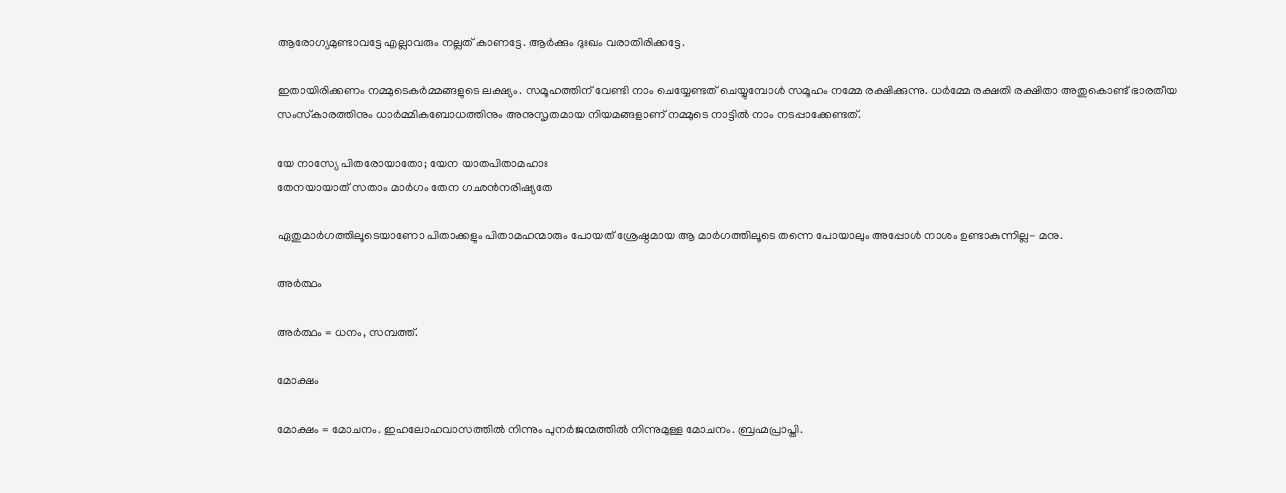ആരോഗ്യമുണ്ടാവട്ടേ എല്ലാവരും നല്ലത് കാണട്ടേ. ആര്‍ക്കും ദുഃഖം വരാതിരിക്കട്ടേ.

ഇതായിരിക്കണം നമ്മുടെകര്‍മ്മങ്ങളുടെ ലക്ഷ്യം. സമൂഹത്തിന് വേണ്ടി നാം ചെയ്യേണ്ടത് ചെയ്യുമ്പോള്‍ സമൂഹം നമ്മേ രക്ഷിക്കുന്നു. ധര്‍മ്മേ രക്ഷതി രക്ഷിതാ അതുകൊണ്ട് ഭാരതീയ സംസ്‌കാരത്തിനും ധാര്‍മ്മികബോധത്തിനും അനുസൃതമായ നിയമങ്ങളാണ് നമ്മുടെ നാട്ടില്‍ നാം നടപ്പാക്കേണ്ടത്.

യേ നാസ്യേ പിതരോയാതോ; യേന യാതപിതാമഹാഃ
തേനയായാത് സതാം മാര്‍ഗം തേന ഗഛന്‍നരിഷ്യതേ

ഏതുമാര്‍ഗത്തിലൂടെയാണോ പിതാക്കളും പിതാമഹന്മാരും പോയത് ശ്രേഷ്ഠമായ ആ മാര്‍ഗത്തിലൂടെ തന്നെ പോയാലും അപ്പോള്‍ നാശം ഉണ്ടാകുന്നില്ല- മനു.

അര്‍ത്ഥം

അര്‍ത്ഥം = ധനം, സമ്പത്ത്.

മോക്ഷം

മോക്ഷം = മോചനം. ഇഹലോഹവാസത്തില്‍ നിന്നും പുനര്‍ജന്മത്തില്‍ നിന്നുമുള്ള മോചനം. ബ്രഹ്മപ്രാപ്തി.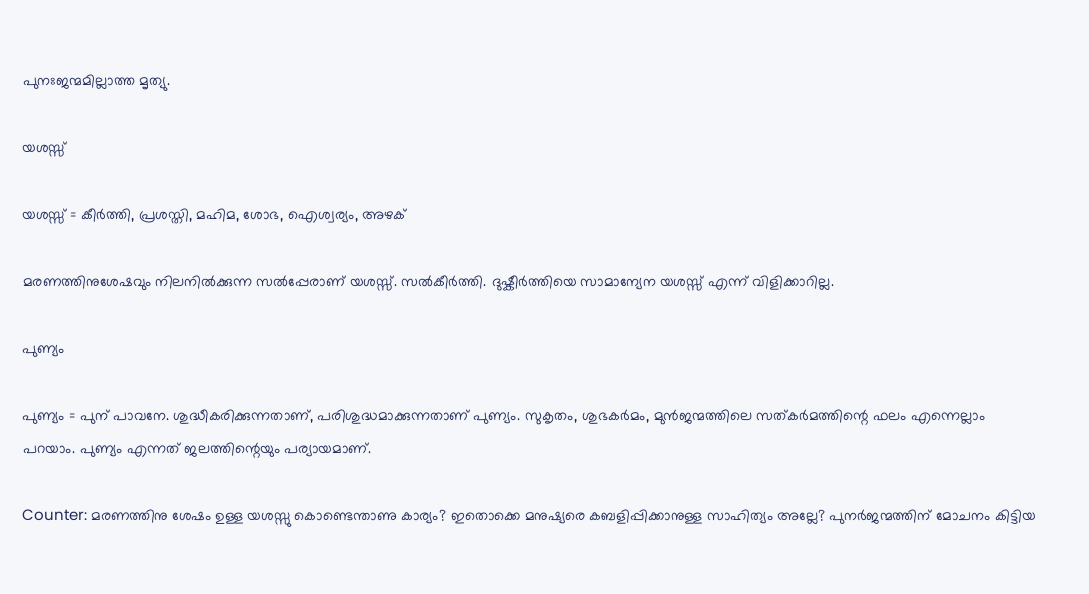പുനഃജന്മമില്ലാത്ത മൃത്യു.

യശസ്സ്

യശസ്സ് = കീര്‍ത്തി, പ്രശസ്തി, മഹിമ, ശോഭ, ഐശ്വര്യം, അഴക്

മരണത്തിനുശേഷവും നിലനില്‍ക്കുന്ന സല്‍പ്പേരാണ് യശസ്സ്. സല്‍കീര്‍ത്തി. ദുഷ്കീര്‍ത്തിയെ സാമാന്യേന യശസ്സ് എന്ന് വിളിക്കാറില്ല.

പുണ്യം

പുണ്യം = പുന് പാവനേ. ശുദ്ധീകരിക്കുന്നതാണ്, പരിശുദ്ധമാക്കുന്നതാണ് പുണ്യം. സുകൃതം, ശുഭകര്‍മം, മുൻജന്മത്തിലെ സത്കർമത്തിന്റെ ഫലം എന്നെല്ലാം പറയാം. പുണ്യം എന്നത് ജലത്തിന്റെയും പര്യായമാണ്.

Counter: മരണത്തിനു ശേഷം ഉള്ള യശസ്സു കൊണ്ടെന്താണു കാര്യം? ഇതൊക്കെ മനുഷ്യരെ കബളിപ്പിക്കാനുള്ള സാഹിത്യം അല്ലേ? പുനർജന്മത്തിന് മോചനം കിട്ടിയ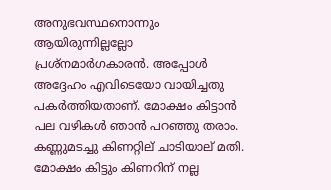അനുഭവസ്ഥനൊന്നും ആയിരുന്നില്ലല്ലോ പ്രശ്നമാർഗകാരൻ. അപ്പോൾ അദ്ദേഹം എവിടെയോ വായിച്ചതു പകർത്തിയതാണ്. മോക്ഷം കിട്ടാൻ പല വഴികൾ ഞാൻ പറഞ്ഞു തരാം. കണ്ണുമടച്ചു കിണറ്റില് ചാടിയാല് മതി. മോക്ഷം കിട്ടും കിണറിന് നല്ല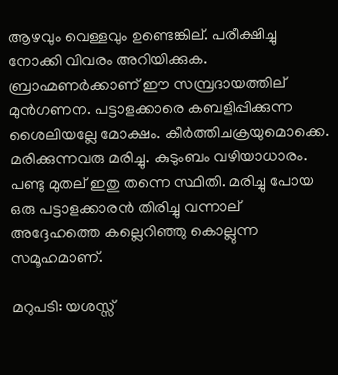ആഴവും വെള്ളവും ഉണ്ടെങ്കില്. പരീക്ഷിച്ചു നോക്കി വിവരം അറിയിക്കുക. ബ്രാഹ്മണർക്കാണ് ഈ സമ്പ്രദായത്തില് മുൻഗണന. പട്ടാളക്കാരെ കബളിപ്പിക്കുന്ന ശൈലിയല്ലേ മോക്ഷം. കീർത്തിചക്രയുമൊക്കെ. മരിക്കുന്നവരു മരിച്ചു. കുടുംബം വഴിയാധാരം. പണ്ടു മുതല് ഇതു തന്നെ സ്ഥിതി. മരിച്ചു പോയ ഒരു പട്ടാളക്കാരൻ തിരിച്ചു വന്നാല് അദ്ദേഹത്തെ കല്ലെറിഞ്ഞു കൊല്ലുന്ന സമൂഹമാണ്.

മറുപടി: യശസ്സ്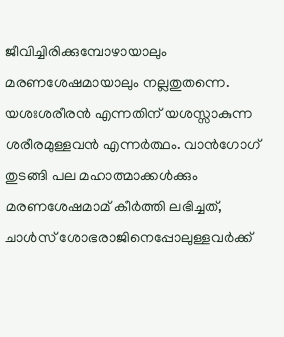ജീവിച്ചിരിക്കുമ്പോഴായാലും മരണശേഷമായാലും നല്ലതുതന്നെ. യശഃശരീരന്‍ എന്നതിന് യശസ്സാകുന്ന ശരീരമുള്ളവന്‍ എന്നര്‍ത്ഥം. വാന്‍ഗോഗ് തുടങ്ങി പല മഹാത്മാക്കള്‍ക്കും മരണശേഷമാമ് കീര്‍ത്തി ലഭിച്ചത്, ചാള്‍സ് ശോഭരാജിനെപ്പോലുള്ളവര്‍ക്ക്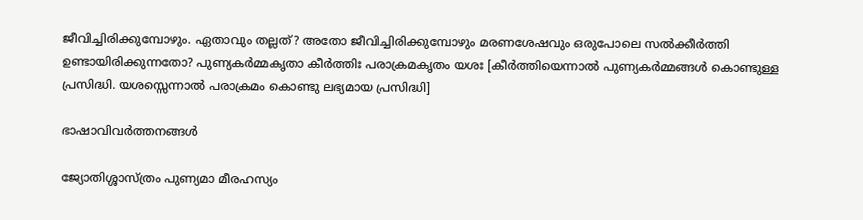ജീവിച്ചിരിക്കുമ്പോഴും. ഏതാവും തല്ലത്? അതോ ജീവിച്ചിരിക്കുമ്പോഴും മരണശേഷവും ഒരുപോലെ സല്‍ക്കീര്‍ത്തി ഉണ്ടായിരിക്കുന്നതോ? പുണ്യകര്‍മ്മകൃതാ കീര്‍ത്തിഃ പരാക്രമകൃതം യശഃ [കീര്‍ത്തിയെന്നാല്‍ പുണ്യകര്‍മ്മങ്ങള്‍ കൊണ്ടുള്ള പ്രസിദ്ധി. യശസ്സെന്നാല്‍ പരാക്രമം കൊണ്ടു ലഭ്യമായ പ്രസിദ്ധി]

ഭാഷാവിവര്‍ത്തനങ്ങള്‍

ജ്യോതിശ്ശാസ്ത്രം പുണ്യമാ മീരഹസ്യം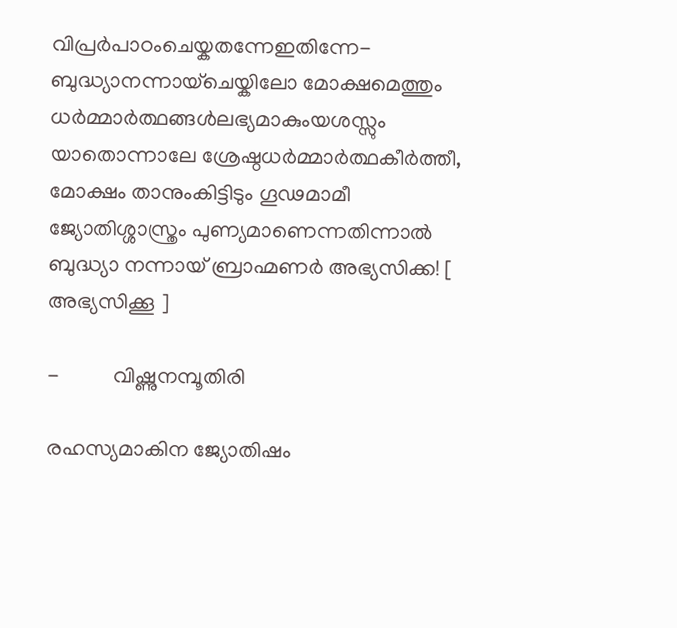വിപ്രർപാഠംചെയ്കതന്നേഇതിന്നേ-
ബുദ്ധ്യാനന്നായ്ചെയ്കിലോ മോക്ഷമെത്തും ധർമ്മാർത്ഥങ്ങൾലഭ്യമാകുംയശസ്സും
യാതൊന്നാലേ ശ്രേഷ്ഠധർമ്മാർത്ഥകീർത്തീ, മോക്ഷം താനുംകിട്ടിടും ഗൂഢമാമീ
ജ്യോതിശ്ശാസ്ത്രം പുണ്യമാണെന്നതിന്നാൽ ബുദ്ധ്യാ നന്നായ് ബ്രാഹ്മണർ അഭ്യസിക്ക! [ അഭ്യസിക്കൂ ]

-          വിഷ്ണുനമ്പൂതിരി

രഹസ്യമാകിന ജ്യോതിഷം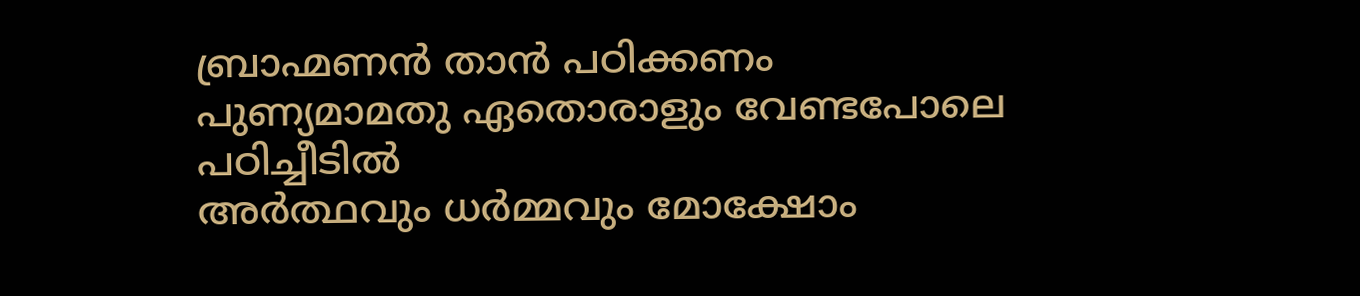ബ്രാഹ്മണന്‍ താന്‍ പഠിക്കണം
പുണ്യമാമതു ഏതൊരാളും വേണ്ടപോലെ പഠിച്ചീടില്‍
അര്‍ത്ഥവും ധര്‍മ്മവും മോക്ഷോം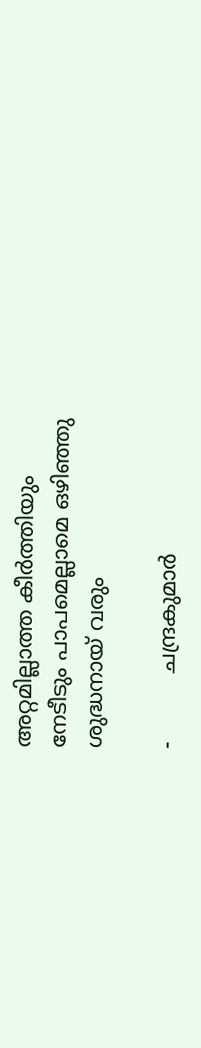അറ്റമില്ലാത്ത കീര്‍ത്തിയും
നേടീടും പാപമെല്ലാമെ ഒഴിഞ്ഞു ശുദ്ധനായ് വരും

-          ചന്ദ്രകുമാര്‍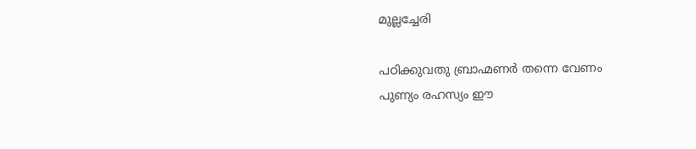മുല്ലച്ചേരി

പഠിക്കുവതു ബ്രാഹ്മണര്‍ തന്നെ വേണം
പുണ്യം രഹസ്യം ഈ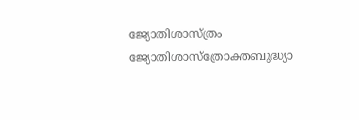ജ്യോതിശാസ്ത്രം
ജ്യോതിശാസ്ത്രോക്തബുദ്ധ്യാ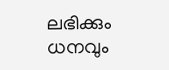ലഭിക്കും ധനവും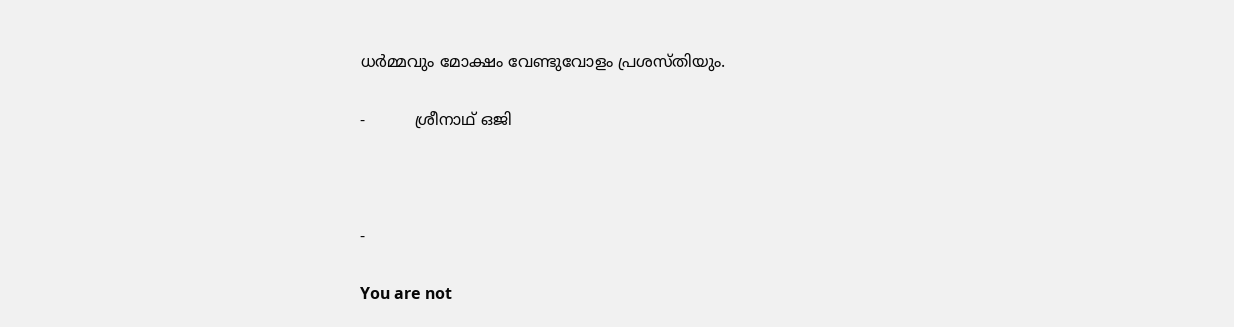ധര്‍മ്മവും മോക്ഷം വേണ്ടുവോളം പ്രശസ്തിയും.

-          ശ്രീനാഥ് ഒജി



-

You are not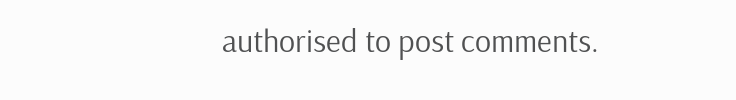authorised to post comments.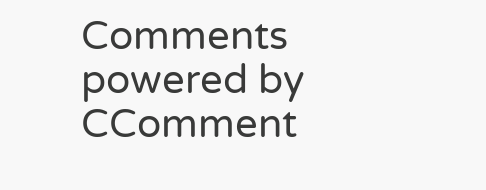Comments powered by CComment